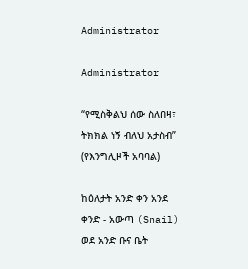Administrator

Administrator

“የሚስቅልህ ሰው ስለበዛ፣ ትክክል ነኝ ብለህ አታስብ”
(የእንግሊዞች አባባል)

ከዕለታት አንድ ቀን አንደ ቀንድ - አውጣ (Snail) ወደ አንድ ቡና ቤት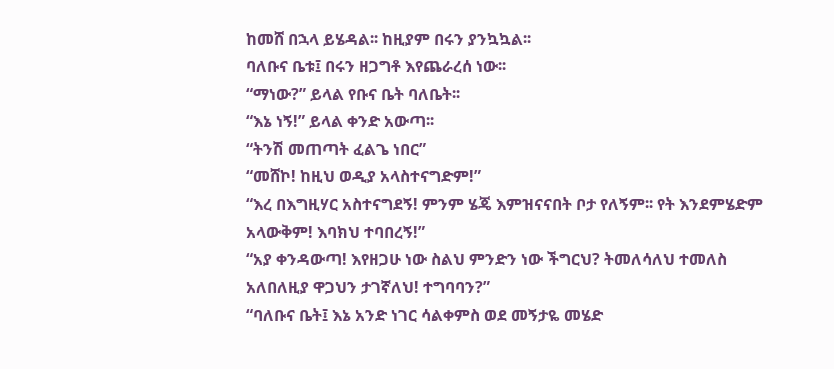ከመሸ በኋላ ይሄዳል፡፡ ከዚያም በሩን ያንኳኳል፡፡
ባለቡና ቤቱ፤ በሩን ዘጋግቶ እየጨራረሰ ነው፡፡
“ማነው?” ይላል የቡና ቤት ባለቤት፡፡
“እኔ ነኝ!” ይላል ቀንድ አውጣ፡፡
“ትንሽ መጠጣት ፈልጌ ነበር”
“መሸኮ! ከዚህ ወዲያ አላስተናግድም!”
“እረ በእግዚሃር አስተናግደኝ! ምንም ሄጄ እምዝናናበት ቦታ የለኝም፡፡ የት እንደምሄድም አላውቅም! እባክህ ተባበረኝ!”
“አያ ቀንዳውጣ! እየዘጋሁ ነው ስልህ ምንድን ነው ችግርህ? ትመለሳለህ ተመለስ አለበለዚያ ዋጋህን ታገኛለህ! ተግባባን?”
“ባለቡና ቤት፤ እኔ አንድ ነገር ሳልቀምስ ወደ መኝታዬ መሄድ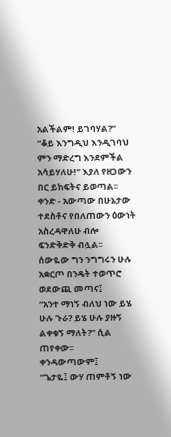አልችልም! ይገባሃል?”
“ቆይ እንግዲህ እንዲገባህ ምን ማድረግ እንደምችል አሳይሃለሁ!” እያለ የዘጋውን በር ይከፍትና ይወጣል፡፡
ቀንድ - አውጣው በሁኔታው ተደስቶና የበለጠውን ዕውነት አስረዳዋለሁ ብሎ ፍንድቅድቅ ብሏል፡፡
ሰውዬው ግን ንግግሩን ሁሉ አቋርጦ በንዴት ተወጥሮ ወደውጪ መጣና፤
“አንተ ማነኝ ብለህ ነው ይሄ ሁሉ ጉራ? ይሄ ሁሉ ያዙኝ ልቀቁኝ ማለት?” ሲል ጠየቀው፡፡
ቀንዳውጣውም፤
“ጌታዬ፤ ውሃ ጠምቶኝ ነው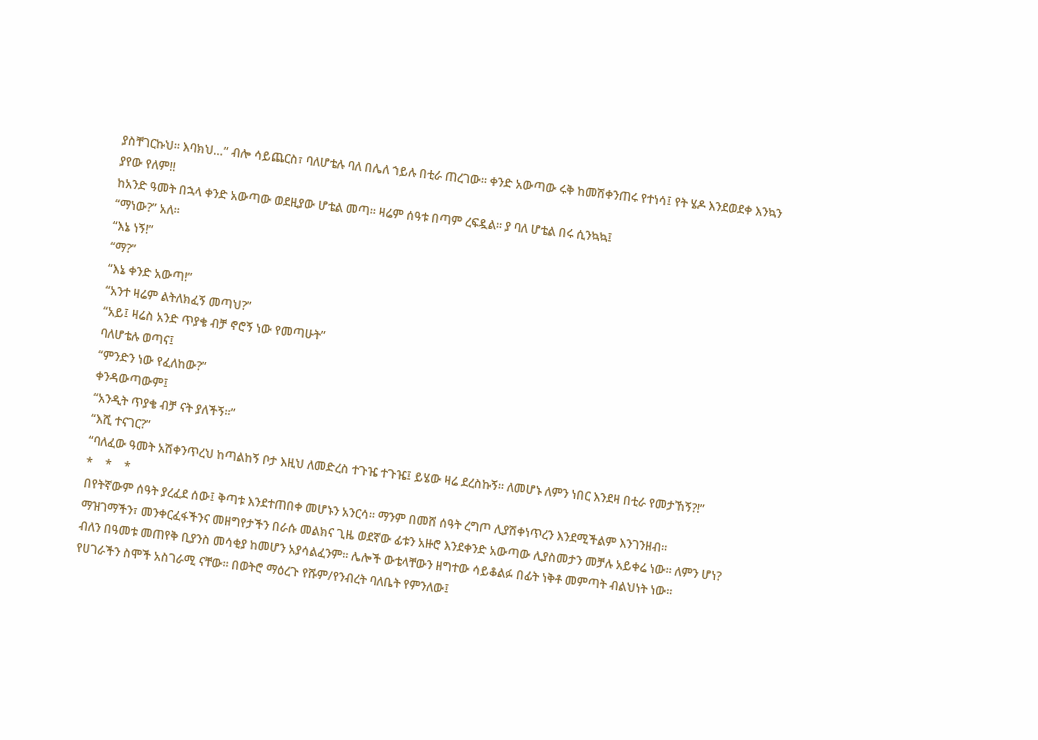ያስቸገርኩህ፡፡ እባክህ…” ብሎ ሳይጨርስ፣ ባለሆቴሉ ባለ በሌለ ኀይሉ በቲራ ጠረገው፡፡ ቀንድ አውጣው ሩቅ ከመሽቀንጠሩ የተነሳ፤ የት ሄዶ እንደወደቀ እንኳን ያየው የለም!!
ከአንድ ዓመት በኋላ ቀንድ አውጣው ወደዚያው ሆቴል መጣ፡፡ ዛሬም ሰዓቱ በጣም ረፍዷል፡፡ ያ ባለ ሆቴል በሩ ሲንኳኳ፤
“ማነው?” አለ፡፡
“እኔ ነኝ!”
“ማ?”
“እኔ ቀንድ አውጣ!”
“አንተ ዛሬም ልትለክፈኝ መጣህ?”
“አይ፤ ዛሬስ አንድ ጥያቄ ብቻ ኖሮኝ ነው የመጣሁት”
ባለሆቴሉ ወጣና፤
“ምንድን ነው የፈለከው?”
ቀንዳውጣውም፤
“አንዲት ጥያቄ ብቻ ናት ያለችኝ፡፡”
“እሺ ተናገር?”
“ባለፈው ዓመት አሽቀንጥረህ ከጣልከኝ ቦታ እዚህ ለመድረስ ተጉዤ ተጉዤ፤ ይሄው ዛሬ ደረስኩኝ፡፡ ለመሆኑ ለምን ነበር እንደዛ በቲራ የመታኸኝ?!”
*    *    *
በየትኛውም ሰዓት ያረፈደ ሰው፤ ቅጣቱ እንደተጠበቀ መሆኑን አንርሳ፡፡ ማንም በመሸ ሰዓት ረግጦ ሊያሽቀነጥረን እንደሚችልም እንገንዘብ፡፡
ማዝገማችን፣ መንቀርፈፋችንና መዘግየታችን በራሱ መልክና ጊዜ ወደኛው ፊቱን አዙሮ እንደቀንድ አውጣው ሊያስመታን መቻሉ አይቀሬ ነው፡፡ ለምን ሆነ? ብለን በዓመቱ መጠየቅ ቢያንስ መሳቂያ ከመሆን አያሳልፈንም፡፡ ሌሎች ውቴላቸውን ዘግተው ሳይቆልፉ በፊት ነቅቶ መምጣት ብልህነት ነው፡፡
የሀገራችን ስሞች አስገራሚ ናቸው፡፡ በወትሮ ማዕረጉ የሹም/የንብረት ባለቤት የምንለው፤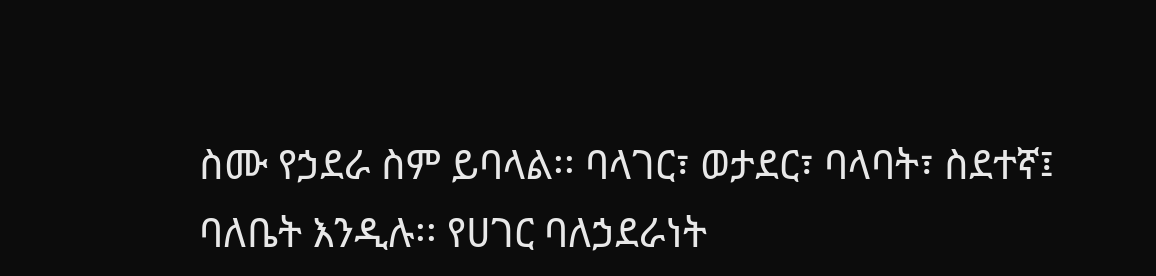ስሙ የኃደራ ስም ይባላል፡፡ ባላገር፣ ወታደር፣ ባላባት፣ ስደተኛ፤ ባለቤት እንዲሉ፡፡ የሀገር ባለኃደራነት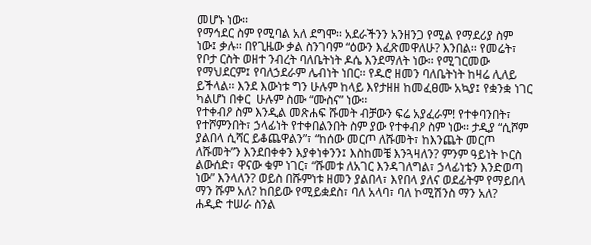መሆኑ ነው፡፡
የማኅደር ስም የሚባል አለ ደግሞ፡፡ አደራችንን አንዘንጋ የሚል የማደሪያ ስም ነው፤ ቃሉ፡፡ በየጊዜው ቃል ስንገባም “ዕውን እፈጽመዋለሁ? እንበል፡፡ የመሬት፣ የቦታ ርስት ወዘተ ንብረት ባለቤትነት ዶሴ እንደማለት ነው፡፡ የሚገርመው የማህደርም፤ የባለኃደራም ሌብነት ነበር፡፡ የዱሮ ዘመን ባለቤትነት ከዛሬ ሊለይ ይችላል፡፡ እንደ እውነቱ ግን ሁሉም ከላይ እየታዘዘ ከመፈፀሙ አኳያ፤ የቋንቋ ነገር ካልሆነ በቀር  ሁሉም ስሙ “ሙስና” ነው፡፡
የተቀብዖ ስም እንዲል መጽሐፍ ሹመት ብቻውን ፍሬ አያፈራም! የተቀባንበት፣ የተሾምንበት፣ ኃላፊነት የተቀበልንበት ስም ያው የተቀብዖ ስም ነው፡፡ ታዲያ “ሲሾም ያልበላ ሲሻር ይቆጨዋልን”፣ “ከሰው መርጦ ለሹመት፣ ከእንጨት መርጦ ለሹመት”ን እንደበቀቀን እያቀነቀንን፤ እስከመቼ እንጓዛለን? ምንም ዓይነት ኮርስ ልውሰድ፣ ዋናው ቁም ነገር፣ “ሹመቱ ለአገር እንዳገለግል፣ ኃላፊነቴን እንድወጣ ነው” እንላለን? ወይስ በሹምነቱ ዘመን ያልበላ፣ እየበላ ያለና ወደፊትም የማይበላ ማን ሹም አለ? ከበይው የሚይቋደስ፣ ባለ አላባ፣ ባለ ኮሚሽንስ ማን አለ?
ሐዲድ ተሠራ ስንል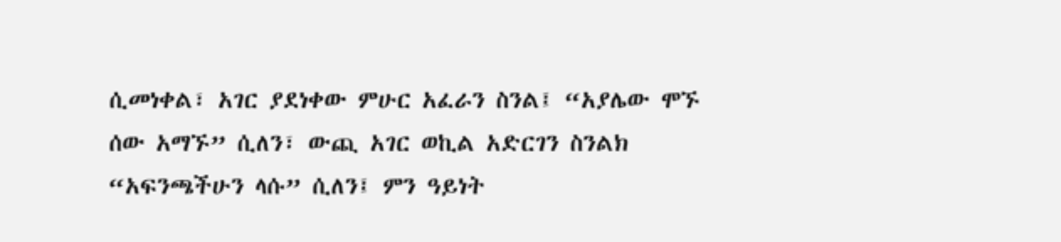ሲመነቀል፣ አገር ያደነቀው ምሁር አፈራን ስንል፤ “አያሌው ሞኙ ሰው አማኙ” ሲለን፣ ውጪ አገር ወኪል አድርገን ስንልክ “አፍንጫችሁን ላሱ” ሲለን፤ ምን ዓይነት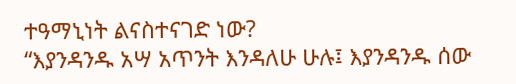ተዓማኒነት ልናስተናገድ ነው?
“እያንዳንዱ አሣ አጥንት እንዳለሁ ሁሉ፤ እያንዳንዱ ሰው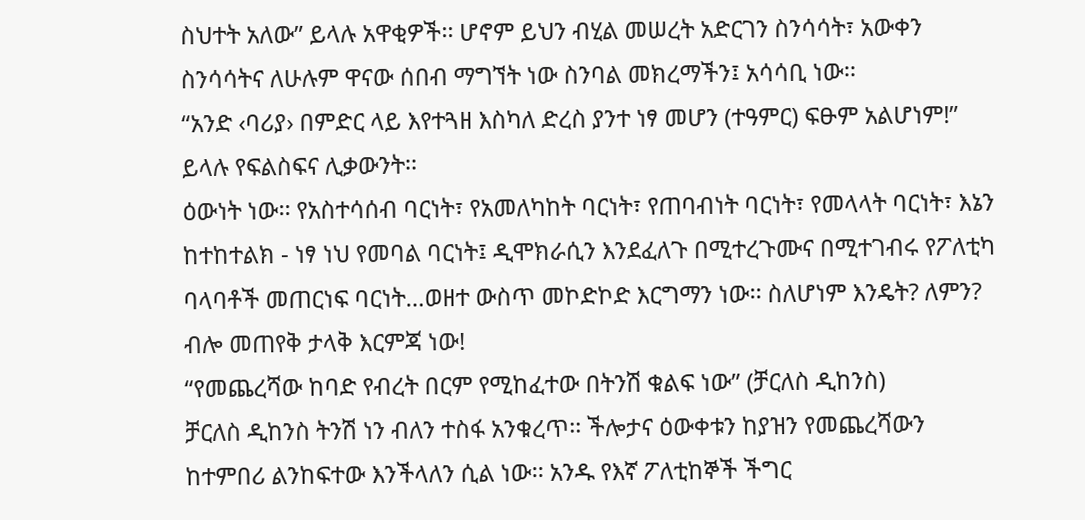ስህተት አለው” ይላሉ አዋቂዎች፡፡ ሆኖም ይህን ብሂል መሠረት አድርገን ስንሳሳት፣ አውቀን ስንሳሳትና ለሁሉም ዋናው ሰበብ ማግኘት ነው ስንባል መክረማችን፤ አሳሳቢ ነው፡፡
“አንድ ‹ባሪያ› በምድር ላይ እየተጓዘ እስካለ ድረስ ያንተ ነፃ መሆን (ተዓምር) ፍፁም አልሆነም!” ይላሉ የፍልስፍና ሊቃውንት፡፡
ዕውነት ነው፡፡ የአስተሳሰብ ባርነት፣ የአመለካከት ባርነት፣ የጠባብነት ባርነት፣ የመላላት ባርነት፣ እኔን ከተከተልክ - ነፃ ነህ የመባል ባርነት፤ ዲሞክራሲን እንደፈለጉ በሚተረጉሙና በሚተገብሩ የፖለቲካ ባላባቶች መጠርነፍ ባርነት…ወዘተ ውስጥ መኮድኮድ እርግማን ነው፡፡ ስለሆነም እንዴት? ለምን? ብሎ መጠየቅ ታላቅ እርምጃ ነው!
“የመጨረሻው ከባድ የብረት በርም የሚከፈተው በትንሽ ቁልፍ ነው” (ቻርለስ ዲከንስ)
ቻርለስ ዲከንስ ትንሽ ነን ብለን ተስፋ አንቁረጥ፡፡ ችሎታና ዕውቀቱን ከያዝን የመጨረሻውን ከተምበሪ ልንከፍተው እንችላለን ሲል ነው፡፡ አንዱ የእኛ ፖለቲከኞች ችግር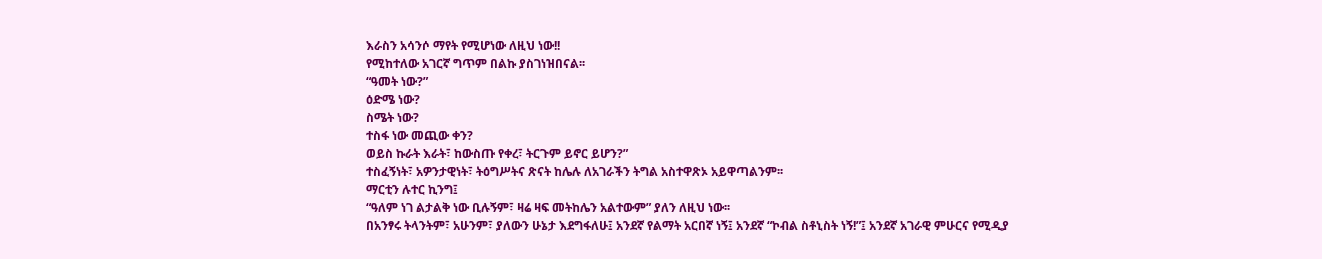እራስን አሳንሶ ማየት የሚሆነው ለዚህ ነው!!
የሚከተለው አገርኛ ግጥም በልኩ ያስገነዝበናል፡፡
“ዓመት ነው?”
ዕድሜ ነው?
ስሜት ነው?
ተስፋ ነው መጪው ቀን?
ወይስ ኩራት እራት፣ ከውስጡ የቀረ፣ ትርጉም ይኖር ይሆን?”
ተስፈኝነት፣ አዎንታዊነት፣ ትዕግሥትና ጽናት ከሌሉ ለአገራችን ትግል አስተዋጽኦ አይዋጣልንም፡፡
ማርቲን ሉተር ኪንግ፤
“ዓለም ነገ ልታልቅ ነው ቢሉኝም፣ ዛሬ ዛፍ መትከሌን አልተውም” ያለን ለዚህ ነው፡፡
በአንፃሩ ትላንትም፣ አሁንም፣ ያለውን ሁኔታ እደግፋለሁ፤ አንደኛ የልማት አርበኛ ነኝ፤ አንደኛ “ኮብል ስቶኒስት ነኝ!”፤ አንደኛ አገራዊ ምሁርና የሚዲያ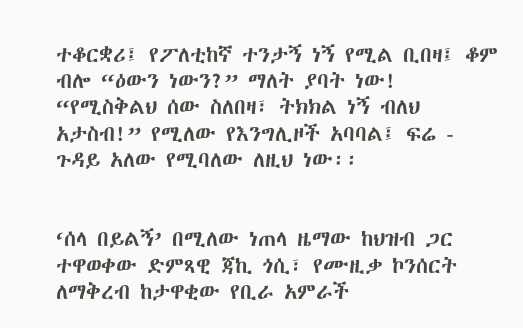ተቆርቋሪ፤ የፖለቲከኛ ተንታኝ ነኝ የሚል ቢበዛ፤ ቆም ብሎ “ዕውን ነውን?” ማለት ያባት ነው! “የሚስቅልህ ሰው ስለበዛ፣ ትክክል ነኝ ብለህ አታስብ!” የሚለው የእንግሊዞች አባባል፤ ፍሬ - ጉዳይ አለው የሚባለው ለዚህ ነው፡፡


‘ሰላ በይልኝ’ በሚለው ነጠላ ዜማው ከህዝብ ጋር ተዋወቀው ድምጻዊ ጃኪ ጎሲ፣ የሙዚቃ ኮንሰርት ለማቅረብ ከታዋቂው የቢራ አምራች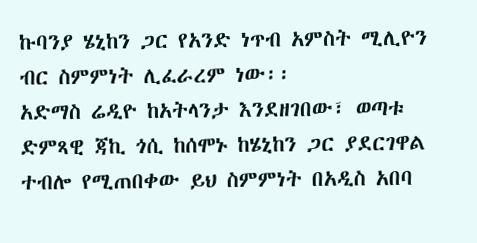ኩባንያ ሄኒከን ጋር የአንድ ነጥብ አምስት ሚሊዮን ብር ስምምነት ሊፈራረም ነው፡፡
አድማስ ሬዲዮ ከአትላንታ እንደዘገበው፣ ወጣቱ ድምጻዊ ጃኪ ጎሲ ከሰሞኑ ከሄኒከን ጋር ያደርገዋል ተብሎ የሚጠበቀው ይህ ስምምነት በአዲስ አበባ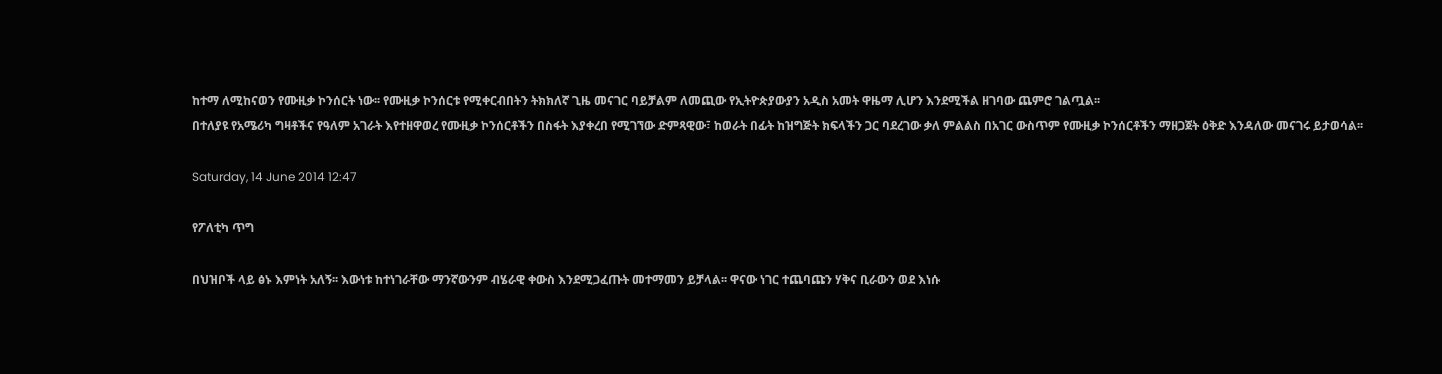ከተማ ለሚከናወን የሙዚቃ ኮንሰርት ነው፡፡ የሙዚቃ ኮንሰርቱ የሚቀርብበትን ትክክለኛ ጊዜ መናገር ባይቻልም ለመጪው የኢትዮጵያውያን አዲስ አመት ዋዜማ ሊሆን እንደሚችል ዘገባው ጨምሮ ገልጧል፡፡
በተለያዩ የአሜሪካ ግዛቶችና የዓለም አገራት እየተዘዋወረ የሙዚቃ ኮንሰርቶችን በስፋት እያቀረበ የሚገኘው ድምጻዊው፣ ከወራት በፊት ከዝግጅት ክፍላችን ጋር ባደረገው ቃለ ምልልስ በአገር ውስጥም የሙዚቃ ኮንሰርቶችን ማዘጋጀት ዕቅድ እንዳለው መናገሩ ይታወሳል፡፡

Saturday, 14 June 2014 12:47

የፖለቲካ ጥግ

በህዝቦች ላይ ፅኑ እምነት አለኝ፡፡ እውነቱ ከተነገራቸው ማንኛውንም ብሄራዊ ቀውስ እንደሚጋፈጡት መተማመን ይቻላል፡፡ ዋናው ነገር ተጨባጩን ሃቅና ቢራውን ወደ እነሱ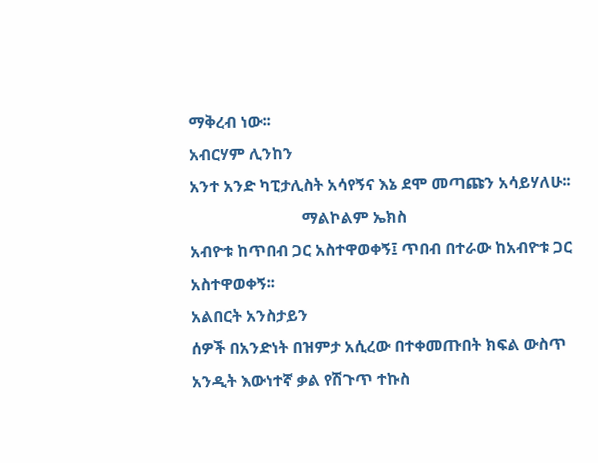ማቅረብ ነው፡፡
አብርሃም ሊንከን
አንተ አንድ ካፒታሊስት አሳየኝና እኔ ደሞ መጣጩን አሳይሃለሁ፡፡
                            ማልኮልም ኤክስ
አብዮቱ ከጥበብ ጋር አስተዋወቀኝ፤ ጥበብ በተራው ከአብዮቱ ጋር አስተዋወቀኝ፡፡
አልበርት አንስታይን
ሰዎች በአንድነት በዝምታ አሲረው በተቀመጡበት ክፍል ውስጥ አንዲት እውነተኛ ቃል የሽጉጥ ተኩስ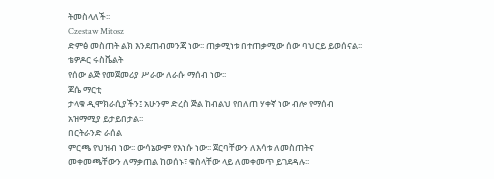ትመስላለች፡፡
Czestaw Mitosz
ድምፅ መስጠት ልክ እንደጠብመንጃ ነው፡፡ ጠቃሚነቱ በተጠቃሚው ሰው ባህርይ ይወሰናል፡፡
ቴዎዶር ሩስቬልት
የሰው ልጅ የመጀመሪያ ሥራው ለራሱ ማሰብ ነው፡፡
ጆሴ ማርቲ
ታላቁ ዲሞክራሲያችን፤ አሁንም ድረስ ጅል ከብልህ የበለጠ ሃቀኛ ነው ብሎ የማሰብ አዝማሚያ ይታይበታል፡፡
በርትራንድ ራሰል
ምርጫ የህዝብ ነው፡፡ ውሳኔውም የእነሱ ነው፡፡ ጀርባቸውን ለእሳቱ ለመስጠትና መቀመጫቸውን ለማቃጠል ከወሰኑ፣ ቁስላቸው ላይ ለመቀመጥ ይገደዳሉ፡፡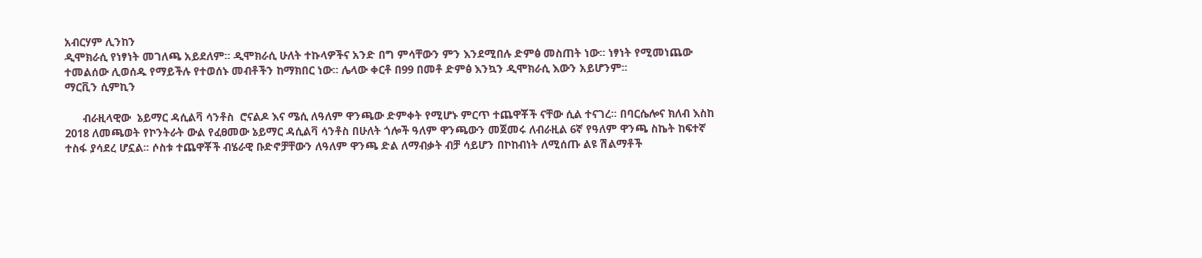አብርሃም ሊንከን
ዲሞክራሲ የነፃነት መገለጫ አይደለም፡፡ ዲሞክራሲ ሁለት ተኩላዎችና አንድ በግ ምሳቸውን ምን እንደሚበሉ ድምፅ መስጠት ነው፡፡ ነፃነት የሚመነጨው ተመልሰው ሊወሰዱ የማይችሉ የተወሰኑ መብቶችን ከማክበር ነው፡፡ ሌላው ቀርቶ በ99 በመቶ ድምፅ እንኳን ዲሞክራሲ እውን አይሆንም፡፡
ማርቪን ሲምኪን

      ብራዚላዊው  ኔይማር ዳሲልቫ ሳንቶስ  ሮናልዶ እና ሜሲ ለዓለም ዋንጫው ድምቀት የሚሆኑ ምርጥ ተጨዋቾች ናቸው ሲል ተናገረ፡፡ በባርሴሎና ክለብ እስከ 2018 ለመጫወት የኮንትራት ውል የፈፀመው ኔይማር ዳሲልቫ ሳንቶስ በሁለት ጎሎች ዓለም ዋንጫውን መጀመሩ ለብራዚል 6ኛ የዓለም ዋንጫ ስኬት ከፍተኛ ተስፋ ያሳደረ ሆኗል፡፡ ሶስቱ ተጨዋቾች ብሄራዊ ቡድኖቻቸውን ለዓለም ዋንጫ ድል ለማብቃት ብቻ ሳይሆን በኮከብነት ለሚሰጡ ልዩ ሽልማቶች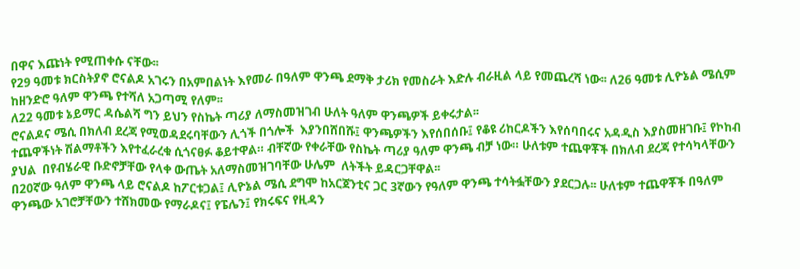በዋና እጩነት የሚጠቀሱ ናቸው፡፡
የ29 ዓመቱ ክርስትያኖ ሮናልዶ አገሩን በአምበልነት እየመራ በዓለም ዋንጫ ደማቅ ታሪክ የመስራት እድሉ ብራዚል ላይ የመጨረሻ ነው፡፡ ለ26 ዓመቱ ሊዮኔል ሜሲም ከዘንድሮ ዓለም ዋንጫ የተሻለ አጋጣሚ የለም፡፡
ለ22 ዓመቱ ኔይማር ዳሴልሻ ግን ይህን የስኬት ጣሪያ ለማስመዝገብ ሁለት ዓለም ዋንጫዎች ይቀሩታል፡፡
ሮናልዶና ሜሲ በክለብ ደረጃ የሚወዳደሩባቸውን ሊጎች በጎሎች  እያንበሸበሹ፤ ዋንጫዎችን እየሰበሰቡ፤ የቆዩ ሪከርዶችን እየሰባበሩና አዳዲስ እያስመዘገቡ፤ የኮከብ ተጨዋችነት ሽልማቶችን እየተፈራረቁ ሲጎናፀፉ ቆይተዋል። ብቸኛው የቀራቸው የስኬት ጣሪያ ዓለም ዋንጫ ብቻ ነው። ሁለቱም ተጨዋቾች በክለብ ደረጃ የተሳካላቸውን ያህል  በየብሄራዊ ቡድኖቻቸው የላቀ ውጤት አለማስመዝገባቸው ሁሌም  ለትችት ይዳርጋቸዋል፡፡
በ20ኛው ዓለም ዋንጫ ላይ ሮናልዶ ከፖርቱጋል፤ ሊዮኔል ሜሲ ደግሞ ከአርጀንቲና ጋር 3ኛውን የዓለም ዋንጫ ተሳትፏቸውን ያደርጋሉ፡፡ ሁለቱም ተጨዋቾች በዓለም ዋንጫው አገሮቻቸውን ተሸክመው የማራዶና፤ የፔሌን፤ የክሩፍና የዚዳን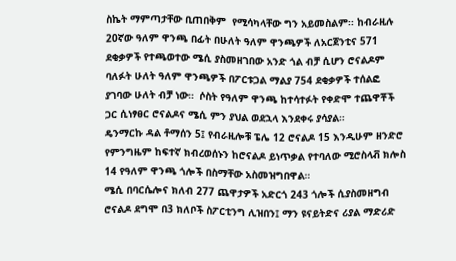ስኬት ማምጣታቸው ቢጠበቅም  የሚሳካላቸው ግን አይመስልም፡፡ ከብራዚሉ 20ኛው ዓለም ዋንጫ በፊት በሁለት ዓለም ዋንጫዎች ለአርጀንቲና 571 ደቂቃዎች የተጫወተው ሜሲ ያስመዘገበው አንድ ጎል ብቻ ሲሆን ሮናልዶም ባለፉት ሁለት ዓለም ዋንጫዎች በፖርቱጋል ማልያ 754 ደቂቃዎች ተሰልፎ ያገባው ሁለት ብቻ ነው።  ሶስት የዓለም ዋንጫ ከተሳተፉት የቀድሞ ተጨዋቾች  ጋር ሲነፃፀር ሮናልዶና ሜሲ ምን ያህል ወደኋላ እንደቀሩ ያሳያል።
ዴንማርኩ ዳል ቶማሰን 5፤ የብራዚሎቹ ፔሌ 12 ሮናልዶ 15 እንዲሁም ዘንድሮ የምንግዜም ከፍተኛ ክብረወሰኑን ከሮናልዶ ይነጥቃል የተባለው ሚሮስላቭ ክሎስ 14 የዓለም ዋንጫ ጎሎች በስማቸው አስመዝግበዋል።
ሜሲ በባርሴሎና ክለብ 277 ጨዋታዎች አድርጎ 243 ጎሎች ሲያስመዘግብ ሮናልዶ ደግሞ በ3 ክለቦች ስፖርቲንግ ሊዝበን፤ ማን ዩናይትድና ሪያል ማድሪድ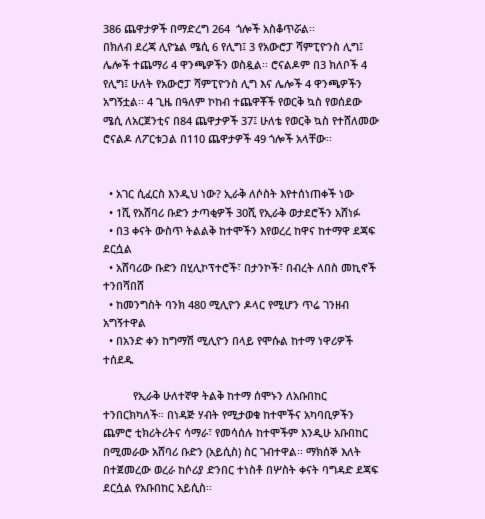386 ጨዋታዎች በማድረግ 264  ጎሎች አስቆጥሯል፡፡
በክለብ ደረጃ ሊዮኔል ሜሲ 6 የሊግ፤ 3 የአውሮፓ ሻምፒዮንስ ሊግ፤ ሌሎች ተጨማሪ 4 ዋንጫዎችን ወስዷል፡፡ ሮናልዶም በ3 ክለቦች 4 የሊግ፤ ሁለት የአውሮፓ ሻምፒዮንስ ሊግ እና ሌሎች 4 ዋንጫዎችን አግኝቷል፡፡ 4 ጊዜ በዓለም ኮከብ ተጨዋቾች የወርቅ ኳስ የወሰደው ሜሲ ለአርጀንቲና በ84 ጨዋታዎች 37፤ ሁለቴ የወርቅ ኳስ የተሸለመው ሮናልዶ ለፖርቱጋል በ110 ጨዋታዎች 49 ጎሎች አላቸው፡፡


  • አገር ሲፈርስ እንዲህ ነው? ኢራቅ ለሶስት እየተሰነጠቀች ነው
  • 1ሺ የአሸባሪ ቡድን ታጣቂዎች 30ሺ የኢራቅ ወታደሮችን አሸነፉ
  • በ3 ቀናት ውስጥ ትልልቅ ከተሞችን እየወረረ ከዋና ከተማዋ ደጃፍ ደርሷል
  • አሸባሪው ቡድን በሂሊኮፕተሮች፣ በታንኮች፣ በብረት ለበስ መኪኖች ተንበሻበሸ
  • ከመንግስት ባንክ 480 ሚሊዮን ዶላር የሚሆን ጥሬ ገንዘብ አግኝተዋል
  • በአንድ ቀን ከግማሽ ሚሊዮን በላይ የሞሱል ከተማ ነዋሪዎች ተሰደዱ

          የኢራቅ ሁለተኛዋ ትልቅ ከተማ ሰሞኑን ለአቡበከር ተንበርክካለች። በነዳጅ ሃብት የሚታወቁ ከተሞችና አካባቢዎችን ጨምሮ ቲክሪትሪትና ሳማራ፣ የመሳሰሉ ከተሞችም እንዲሁ አቡበከር በሚመራው አሸባሪ ቡድን (አይሲስ) ስር ገብተዋል፡፡ ማክሰኞ እለት በተጀመረው ወረራ ከሶሪያ ድንበር ተነስቶ በሦስት ቀናት ባግዳድ ደጃፍ ደርሷል የአቡበከር አይሲስ፡፡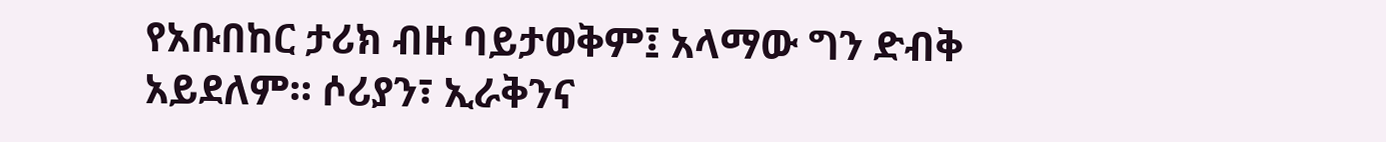የአቡበከር ታሪክ ብዙ ባይታወቅም፤ አላማው ግን ድብቅ አይደለም። ሶሪያን፣ ኢራቅንና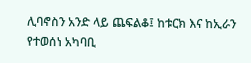ሊባኖስን አንድ ላይ ጨፍልቆ፤ ከቱርክ እና ከኢራን የተወሰነ አካባቢ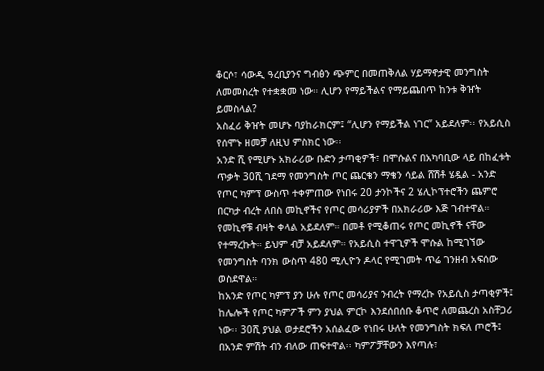ቆርሶ፣ ሳውዲ ዓረቢያንና ግብፅን ጭምር በመጠቅለል ሃይማኖታዊ መንግስት ለመመስረት የተቋቋመ ነው። ሊሆን የማይችልና የማይጨበጥ ከንቱ ቅዠት ይመስላል?
አስፈሪ ቅዠት መሆኑ ባያከራክርም፤ “ሊሆን የማይችል ነገር” አይደለም፡፡ የአይሲስ የሰሞኑ ዘመቻ ለዚህ ምስክር ነው፡፡
አንድ ሺ የሚሆኑ አክራሪው ቡድን ታጣቂዎች፣ በሞሱልና በአካባቢው ላይ በከፈቱት ጥቃት 30ሺ ገደማ የመንግስት ጦር ጨርቄን ማቄን ሳይል ሸሽቶ ሄዷል - አንድ የጦር ካምፕ ውስጥ ተቀምጠው የነበሩ 20 ታንኮችና 2 ሄሊኮፕተሮችን ጨምሮ በርካታ ብረት ለበስ መኪኖችና የጦር መሳሪያዎች በአክራሪው እጅ ገብተዋል። የመኪኖቹ ብዛት ቀላል አይደለም። በመቶ የሚቆጠሩ የጦር መኪኖች ናቸው የተማረኩት። ይህም ብቻ አይደለም። የአይሲስ ተዋጊዎች ሞሱል ከሚገኘው የመንግስት ባንክ ውስጥ 480 ሚሊዮን ዶላር የሚገመት ጥሬ ገንዘብ አፍሰው ወስደዋል።
ከአንድ የጦር ካምፕ ያን ሁሉ የጦር መሳሪያና ንብረት የማረኩ የአይሲስ ታጣቂዎች፤ ከሌሎች የጦር ካምፖች ምን ያህል ምርኮ እንደሰበሰቡ ቆጥሮ ለመጨረስ አስቸጋሪ ነው፡፡ 30ሺ ያህል ወታደሮችን አሰልፈው የነበሩ ሁለት የመንግስት ክፍለ ጦሮች፤ በአንድ ምሽት ብን ብለው ጠፍተዋል፡፡ ካምፖቻቸውን እየጣሉ፣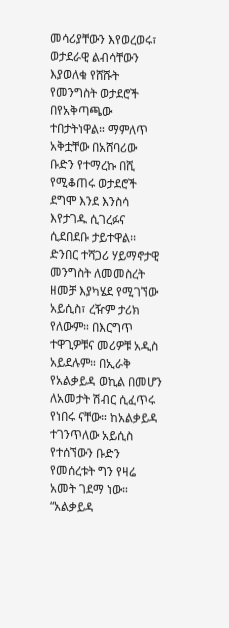መሳሪያቸውን እየወረወሩ፣ ወታደራዊ ልብሳቸውን እያወለቁ የሸሹት የመንግስት ወታደሮች በየአቅጣጫው ተበታትነዋል። ማምለጥ አቅቷቸው በአሸባሪው ቡድን የተማረኩ በሺ የሚቆጠሩ ወታደሮች ደግሞ እንደ እንስሳ እየታገዱ ሲገረፉና ሲደበደቡ ታይተዋል፡፡
ድንበር ተሻጋሪ ሃይማኖታዊ መንግስት ለመመስረት ዘመቻ እያካሄደ የሚገኘው አይሲስ፣ ረዥም ታሪክ የለውም። በእርግጥ ተዋጊዎቹና መሪዎቹ አዲስ አይደሉም። በኢራቅ የአልቃይዳ ወኪል በመሆን ለአመታት ሽብር ሲፈጥሩ የነበሩ ናቸው። ከአልቃይዳ ተገንጥለው አይሲስ የተሰኘውን ቡድን የመሰረቱት ግን የዛሬ አመት ገደማ ነው። “አልቃይዳ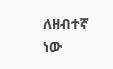ለዘብተኛ ነው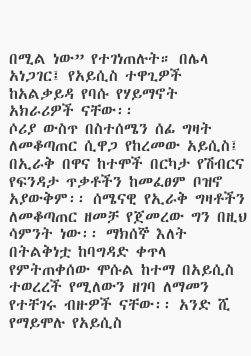በሚል ነው” የተገነጠሉት። በሌላ አነጋገር፤ የአይሲስ ተዋጊዎች ከአልቃይዳ የባሱ የሃይማኖት አክራሪዎች ናቸው፡፡
ሶሪያ ውስጥ በስተሰሜን ሰፊ ግዛት ለመቆጣጠር ሲዋጋ የከረመው አይሲስ፤ በኢራቅ በዋና ከተሞች በርካታ የሽብርና የፍንዳታ ጥቃቶችን ከመፈፀም ቦዝኖ አያውቅም፡፡ ሰሜናዊ የኢራቅ ግዛቶችን ለመቆጣጠር ዘመቻ የጀመረው ግን በዚህ ሳምንት ነው፡፡ ማክሰኞ እለት በትልቅነቷ ከባግዳድ ቀጥላ የምትጠቀሰው ሞሱል ከተማ በአይሲስ ተወረረች የሚለውን ዘገባ ለማመን የተቸገሩ ብዙዎች ናቸው፡፡ አንድ ሺ የማይሞሉ የአይሲስ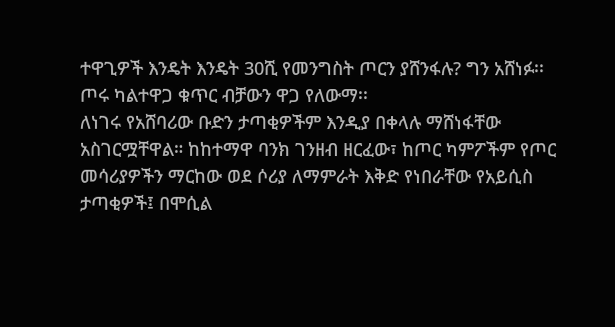ተዋጊዎች እንዴት እንዴት 30ሺ የመንግስት ጦርን ያሸንፋሉ? ግን አሸነፉ፡፡ ጦሩ ካልተዋጋ ቁጥር ብቻውን ዋጋ የለውማ፡፡
ለነገሩ የአሸባሪው ቡድን ታጣቂዎችም እንዲያ በቀላሉ ማሸነፋቸው አስገርሟቸዋል። ከከተማዋ ባንክ ገንዘብ ዘርፈው፣ ከጦር ካምፖችም የጦር መሳሪያዎችን ማርከው ወደ ሶሪያ ለማምራት እቅድ የነበራቸው የአይሲስ ታጣቂዎች፤ በሞሲል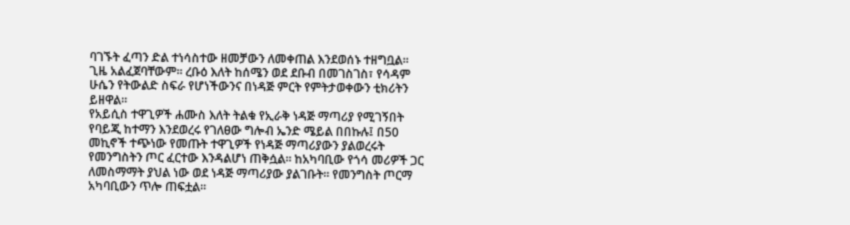ባገኙት ፈጣን ድል ተነሳስተው ዘመቻውን ለመቀጠል እንደወሰኑ ተዘግቧል። ጊዜ አልፈጀባቸውም፡፡ ረቡዕ እለት ከሰሜን ወደ ደቡብ በመገስገስ፣ የሳዳም ሁሴን የትውልድ ስፍራ የሆነችውንና በነዳጅ ምርት የምትታወቀውን ቲክሪትን ይዘዋል።
የአይሲስ ተዋጊዎች ሐሙስ እለት ትልቁ የኢራቅ ነዳጅ ማጣሪያ የሚገኝበት የባይጂ ከተማን እንደወረሩ የገለፀው ግሎብ ኤንድ ሜይል በበኩሉ፤ በ50 መኪኖች ተጭነው የመጡት ተዋጊዎች የነዳጅ ማጣሪያውን ያልወረሩት የመንግስትን ጦር ፈርተው እንዳልሆነ ጠቅሷል። ከአካባቢው የጎሳ መሪዎች ጋር ለመስማማት ያህል ነው ወደ ነዳጅ ማጣሪያው ያልገቡት። የመንግስት ጦርማ አካባቢውን ጥሎ ጠፍቷል፡፡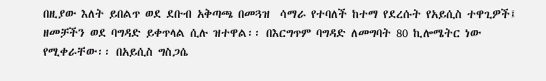በዚያው እለት ይበልጥ ወደ ደቡብ አቅጣጫ በመጓዝ  ሳማራ የተባለች ከተማ የደረሱት የአይሲስ ተዋጊዎች፤ ዘመቻችን ወደ ባግዳድ ይቀጥላል ሲሉ ዝተዋል፡፡ በእርግጥም ባግዳድ ለመግባት 80 ኪሎሜትር ነው የሚቀራቸው፡፡ በአይሲስ ግስጋሴ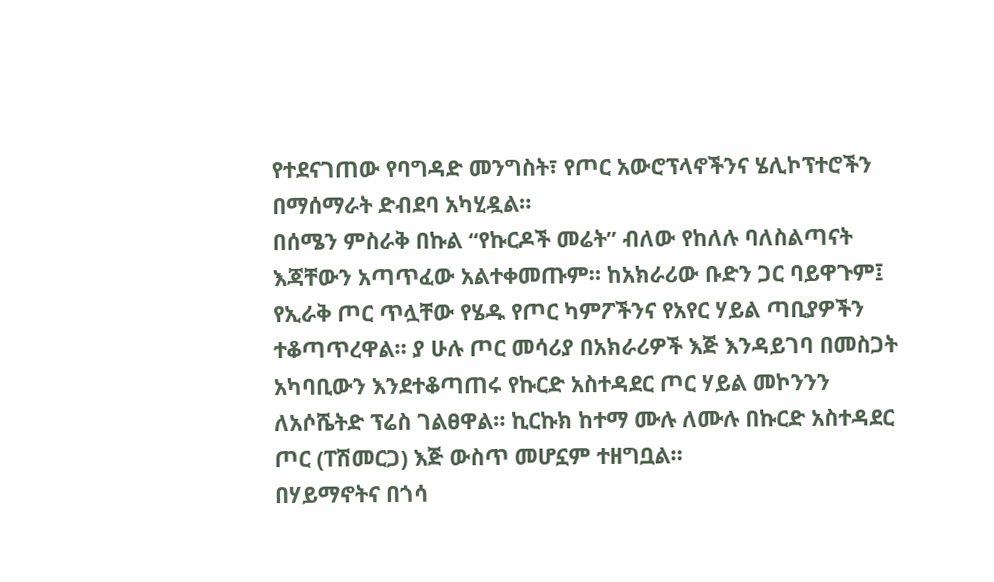የተደናገጠው የባግዳድ መንግስት፣ የጦር አውሮፕላኖችንና ሄሊኮፕተሮችን በማሰማራት ድብደባ አካሂዷል።
በሰሜን ምስራቅ በኩል “የኩርዶች መሬት” ብለው የከለሉ ባለስልጣናት እጃቸውን አጣጥፈው አልተቀመጡም። ከአክራሪው ቡድን ጋር ባይዋጉም፤ የኢራቅ ጦር ጥሏቸው የሄዱ የጦር ካምፖችንና የአየር ሃይል ጣቢያዎችን ተቆጣጥረዋል። ያ ሁሉ ጦር መሳሪያ በአክራሪዎች እጅ እንዳይገባ በመስጋት አካባቢውን እንደተቆጣጠሩ የኩርድ አስተዳደር ጦር ሃይል መኮንንን ለአሶሼትድ ፕሬስ ገልፀዋል። ኪርኩክ ከተማ ሙሉ ለሙሉ በኩርድ አስተዳደር ጦር (ፐሽመርጋ) እጅ ውስጥ መሆኗም ተዘግቧል።
በሃይማኖትና በጎሳ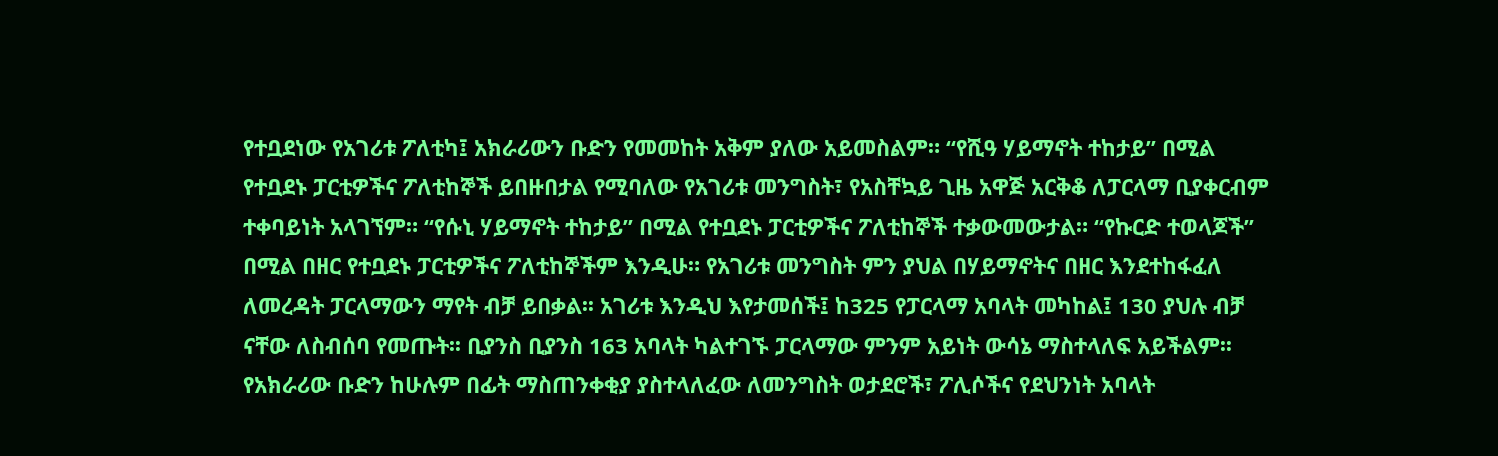የተቧደነው የአገሪቱ ፖለቲካ፤ አክራሪውን ቡድን የመመከት አቅም ያለው አይመስልም። “የሺዓ ሃይማኖት ተከታይ” በሚል የተቧደኑ ፓርቲዎችና ፖለቲከኞች ይበዙበታል የሚባለው የአገሪቱ መንግስት፣ የአስቸኳይ ጊዜ አዋጅ አርቅቆ ለፓርላማ ቢያቀርብም ተቀባይነት አላገኘም። “የሱኒ ሃይማኖት ተከታይ” በሚል የተቧደኑ ፓርቲዎችና ፖለቲከኞች ተቃውመውታል። “የኩርድ ተወላጆች” በሚል በዘር የተቧደኑ ፓርቲዎችና ፖለቲከኞችም እንዲሁ። የአገሪቱ መንግስት ምን ያህል በሃይማኖትና በዘር እንደተከፋፈለ ለመረዳት ፓርላማውን ማየት ብቻ ይበቃል፡፡ አገሪቱ እንዲህ እየታመሰች፤ ከ325 የፓርላማ አባላት መካከል፤ 130 ያህሉ ብቻ ናቸው ለስብሰባ የመጡት፡፡ ቢያንስ ቢያንስ 163 አባላት ካልተገኙ ፓርላማው ምንም አይነት ውሳኔ ማስተላለፍ አይችልም፡፡
የአክራሪው ቡድን ከሁሉም በፊት ማስጠንቀቂያ ያስተላለፈው ለመንግስት ወታደሮች፣ ፖሊሶችና የደህንነት አባላት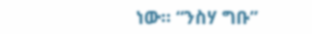ነው። “ንስሃ ግቡ”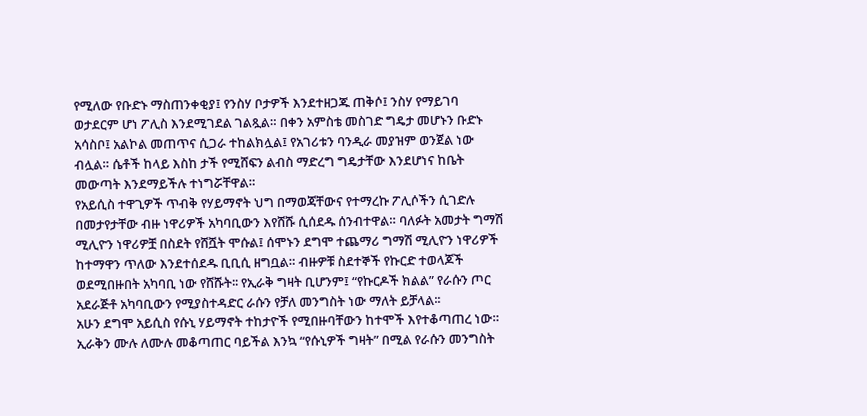የሚለው የቡድኑ ማስጠንቀቂያ፤ የንስሃ ቦታዎች እንደተዘጋጁ ጠቅሶ፤ ንስሃ የማይገባ ወታደርም ሆነ ፖሊስ እንደሚገደል ገልጿል። በቀን አምስቴ መስገድ ግዴታ መሆኑን ቡድኑ አሳስቦ፤ አልኮል መጠጥና ሲጋራ ተከልክሏል፤ የአገሪቱን ባንዲራ መያዝም ወንጀል ነው ብሏል። ሴቶች ከላይ እስከ ታች የሚሸፍን ልብስ ማድረግ ግዴታቸው እንደሆነና ከቤት መውጣት እንደማይችሉ ተነግሯቸዋል።
የአይሲስ ተዋጊዎች ጥብቅ የሃይማኖት ህግ በማወጃቸውና የተማረኩ ፖሊሶችን ሲገድሉ በመታየታቸው ብዙ ነዋሪዎች አካባቢውን እየሸሹ ሲሰደዱ ሰንብተዋል። ባለፉት አመታት ግማሽ ሚሊዮን ነዋሪዎቿ በስደት የሸሿት ሞሱል፤ ሰሞኑን ደግሞ ተጨማሪ ግማሽ ሚሊዮን ነዋሪዎች ከተማዋን ጥለው እንደተሰደዱ ቢቢሲ ዘግቧል። ብዙዎቹ ስደተኞች የኩርድ ተወላጆች ወደሚበዙበት አካባቢ ነው የሸሹት፡፡ የኢራቅ ግዛት ቢሆንም፤ “የኩርዶች ክልል” የራሱን ጦር አደራጅቶ አካባቢውን የሚያስተዳድር ራሱን የቻለ መንግስት ነው ማለት ይቻላል፡፡
አሁን ደግሞ አይሲስ የሱኒ ሃይማኖት ተከታዮች የሚበዙባቸውን ከተሞች እየተቆጣጠረ ነው።  ኢራቅን ሙሉ ለሙሉ መቆጣጠር ባይችል እንኳ “የሱኒዎች ግዛት” በሚል የራሱን መንግስት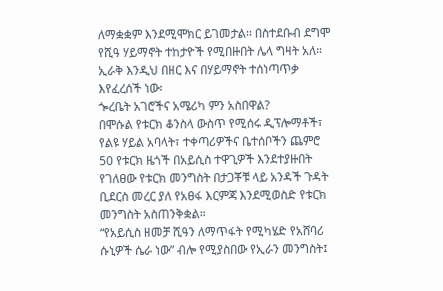ለማቋቋም እንደሚሞክር ይገመታል፡፡ በስተደቡብ ደግሞ የሺዓ ሃይማኖት ተከታዮች የሚበዙበት ሌላ ግዛት አለ። ኢራቅ እንዲህ በዘር እና በሃይማኖት ተሰነጣጥቃ እየፈረሰች ነው፡
ጐረቤት አገሮችና አሜሪካ ምን አስበዋል?
በሞሱል የቱርክ ቆንስላ ውስጥ የሚሰሩ ዲፕሎማቶች፣ የልዩ ሃይል አባላት፣ ተቀጣሪዎችና ቤተሰቦችን ጨምሮ 50 የቱርክ ዜጎች በአይሲስ ተዋጊዎች እንደተያዙበት የገለፀው የቱርክ መንግስት በታጋቾቹ ላይ አንዳች ጉዳት ቢደርስ መረር ያለ የአፀፋ እርምጃ እንደሚወስድ የቱርክ መንግስት አስጠንቅቋል።
“የአይሲስ ዘመቻ ሺዓን ለማጥፋት የሚካሄድ የአሸባሪ ሱኒዎች ሴራ ነው” ብሎ የሚያስበው የኢራን መንግስት፤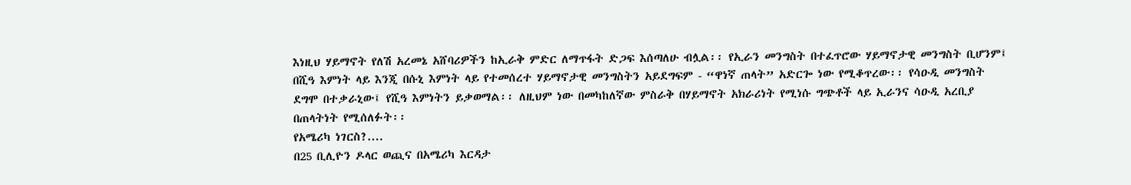እነዚህ ሃይማኖት የለሽ አረመኔ አሸባሪዎችን ከኢራቅ ምድር ለማጥፋት ድጋፍ እሰጣለሁ ብሏል፡፡ የኢራን መንግስት በተፈጥሮው ሃይማኖታዊ መንግስት ቢሆንም፤ በሺዓ እምነት ላይ እንጂ በሱኒ እምነት ላይ የተመሰረተ ሃይማኖታዊ መንግስትን አይደግፍም - “ዋነኛ ጠላት” አድርጐ ነው የሚቆጥረው፡፡ የሳዑዲ መንግስት ደግሞ በተቃራኒው፤ የሺዓ እምነትን ይቃወማል፡፡ ለዚህም ነው በመካከለኛው ምስራቅ በሃይማኖት አክራሪነት የሚነሱ ግጭቶች ላይ ኢራንና ሳዑዲ አረቢያ በጠላትነት የሚሰለፉት፡፡
የአሜሪካ ነገርስ?....
በ25 ቢሊዮን ዶላር ወጪና በአሜሪካ እርዳታ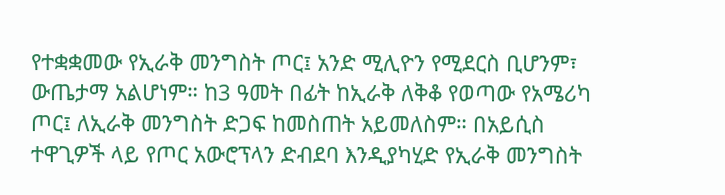የተቋቋመው የኢራቅ መንግስት ጦር፤ አንድ ሚሊዮን የሚደርስ ቢሆንም፣ ውጤታማ አልሆነም። ከ3 ዓመት በፊት ከኢራቅ ለቅቆ የወጣው የአሜሪካ ጦር፤ ለኢራቅ መንግስት ድጋፍ ከመስጠት አይመለስም። በአይሲስ ተዋጊዎች ላይ የጦር አውሮፕላን ድብደባ እንዲያካሂድ የኢራቅ መንግስት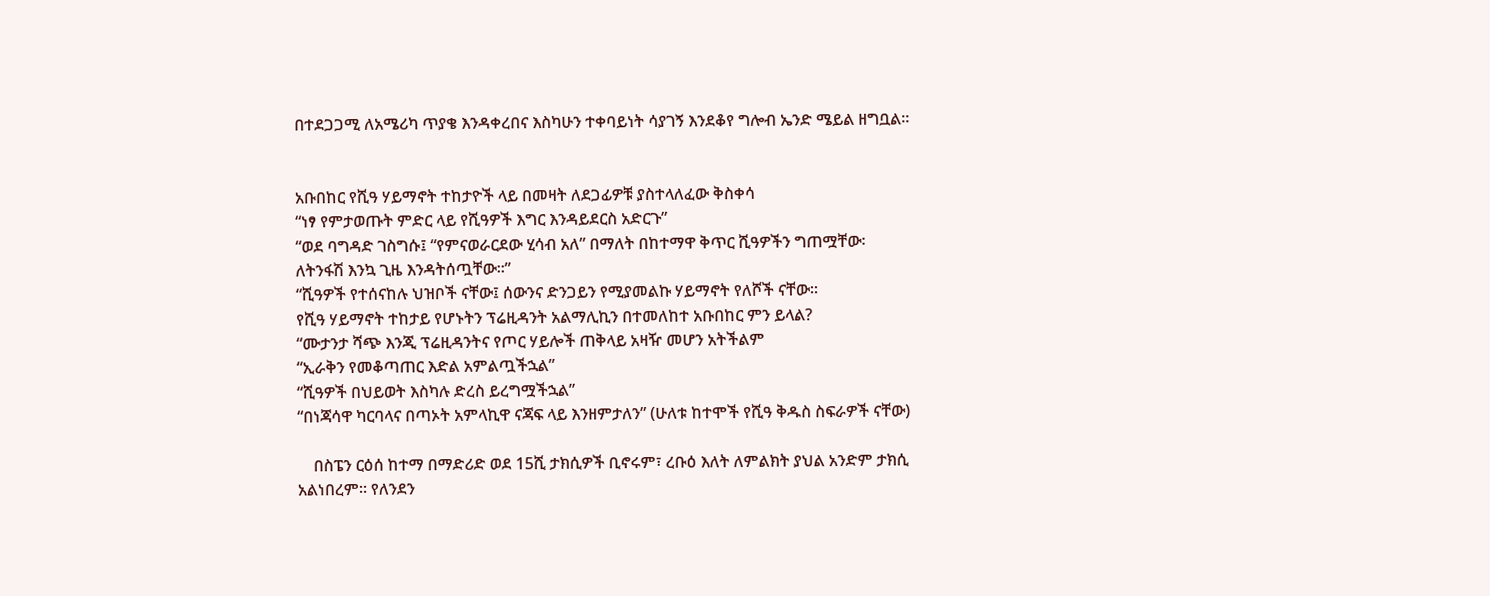በተደጋጋሚ ለአሜሪካ ጥያቄ እንዳቀረበና እስካሁን ተቀባይነት ሳያገኝ እንደቆየ ግሎብ ኤንድ ሜይል ዘግቧል።


አቡበከር የሺዓ ሃይማኖት ተከታዮች ላይ በመዛት ለደጋፊዎቹ ያስተላለፈው ቅስቀሳ
“ነፃ የምታወጡት ምድር ላይ የሺዓዎች እግር እንዳይደርስ አድርጉ”
“ወደ ባግዳድ ገስግሱ፤ “የምናወራርደው ሂሳብ አለ” በማለት በከተማዋ ቅጥር ሺዓዎችን ግጠሟቸው፡
ለትንፋሽ እንኳ ጊዜ እንዳትሰጧቸው፡፡”
“ሺዓዎች የተሰናከሉ ህዝቦች ናቸው፤ ሰውንና ድንጋይን የሚያመልኩ ሃይማኖት የለሾች ናቸው፡፡
የሺዓ ሃይማኖት ተከታይ የሆኑትን ፕሬዚዳንት አልማሊኪን በተመለከተ አቡበከር ምን ይላል?
“ሙታንታ ሻጭ እንጂ ፕሬዚዳንትና የጦር ሃይሎች ጠቅላይ አዛዥ መሆን አትችልም
“ኢራቅን የመቆጣጠር እድል አምልጧችኋል”
“ሺዓዎች በህይወት እስካሉ ድረስ ይረግሟችኋል”
“በነጃሳዋ ካርባላና በጣኦት አምላኪዋ ናጃፍ ላይ እንዘምታለን” (ሁለቱ ከተሞች የሺዓ ቅዱስ ስፍራዎች ናቸው)

    በስፔን ርዕሰ ከተማ በማድሪድ ወደ 15ሺ ታክሲዎች ቢኖሩም፣ ረቡዕ እለት ለምልክት ያህል አንድም ታክሲ አልነበረም። የለንደን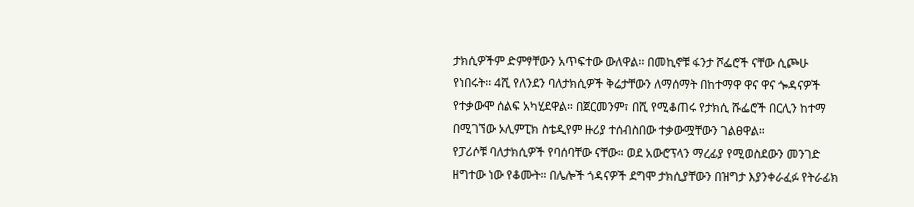ታክሲዎችም ድምፃቸውን አጥፍተው ውለዋል፡፡ በመኪኖቹ ፋንታ ሾፌሮች ናቸው ሲጮሁ የነበሩት፡፡ 4ሺ የለንደን ባለታክሲዎች ቅሬታቸውን ለማሰማት በከተማዋ ዋና ዋና ጐዳናዎች የተቃውሞ ሰልፍ አካሂደዋል። በጀርመንም፣ በሺ የሚቆጠሩ የታክሲ ሹፌሮች በርሊን ከተማ በሚገኘው ኦሊምፒክ ስቴዲየም ዙሪያ ተሰብስበው ተቃውሟቸውን ገልፀዋል።
የፓሪሶቹ ባለታክሲዎች የባሰባቸው ናቸው። ወደ አውሮፕላን ማረፊያ የሚወስደውን መንገድ ዘግተው ነው የቆሙት። በሌሎች ጎዳናዎች ደግሞ ታክሲያቸውን በዝግታ እያንቀራፈፉ የትራፊክ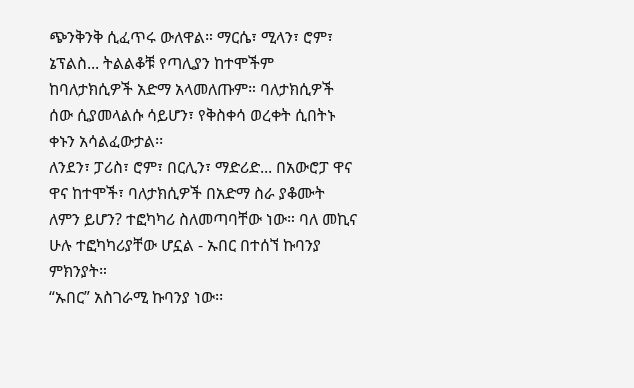ጭንቅንቅ ሲፈጥሩ ውለዋል። ማርሴ፣ ሚላን፣ ሮም፣ ኔፕልስ... ትልልቆቹ የጣሊያን ከተሞችም ከባለታክሲዎች አድማ አላመለጡም። ባለታክሲዎች ሰው ሲያመላልሱ ሳይሆን፣ የቅስቀሳ ወረቀት ሲበትኑ ቀኑን አሳልፈውታል፡፡
ለንደን፣ ፓሪስ፣ ሮም፣ በርሊን፣ ማድሪድ... በአውሮፓ ዋና ዋና ከተሞች፣ ባለታክሲዎች በአድማ ስራ ያቆሙት ለምን ይሆን? ተፎካካሪ ስለመጣባቸው ነው። ባለ መኪና ሁሉ ተፎካካሪያቸው ሆኗል - ኡበር በተሰኘ ኩባንያ ምክንያት።
“ኡበር” አስገራሚ ኩባንያ ነው፡፡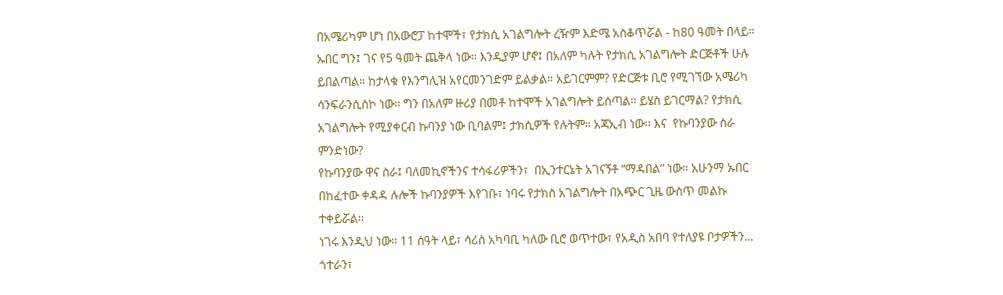በአሜሪካም ሆነ በአውሮፓ ከተሞች፣ የታክሲ አገልግሎት ረዥም እድሜ አስቆጥሯል - ከ80 ዓመት በላይ። ኡበር ግን፤ ገና የ5 ዓመት ጨቅላ ነው። እንዲያም ሆኖ፤ በአለም ካሉት የታክሲ አገልግሎት ድርጅቶች ሁሉ ይበልጣል። ከታላቁ የእንግሊዝ አየርመንገድም ይልቃል። አይገርምም? የድርጅቱ ቢሮ የሚገኘው አሜሪካ ሳንፍራንሲስኮ ነው። ግን በአለም ዙሪያ በመቶ ከተሞች አገልግሎት ይሰጣል። ይሄስ ይገርማል? የታክሲ አገልግሎት የሚያቀርብ ኩባንያ ነው ቢባልም፤ ታክሲዎች የሉትም። አጃኢብ ነው፡፡ እና  የኩባንያው ስራ ምንድነው?
የኩባንያው ዋና ስራ፤ ባለመኪኖችንና ተሳፋሪዎችን፣  በኢንተርኔት አገናኝቶ “ማዳበል” ነው። አሁንማ ኡበር በከፈተው ቀዳዳ ሉሎች ኩባንያዎች እየገቡ፣ ነባሩ የታክስ አገልግሎት በአጭር ጊዜ ውስጥ መልኩ ተቀይሯል፡፡
ነገሩ እንዲህ ነው፡፡ 11 ሰዓት ላይ፣ ሳሪስ አካባቢ ካለው ቢሮ ወጥተው፣ የአዲስ አበባ የተለያዩ ቦታዎችን... ጎተራን፣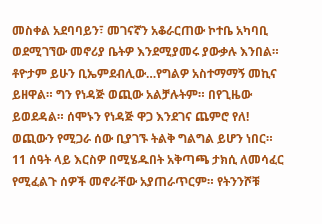መስቀል አደባባይን፣ መገናኛን አቆራርጠው ኮተቤ አካባቢ ወደሚገኘው መኖሪያ ቤትዎ እንደሚያመሩ ያውቃሉ እንበል። ቶዮታም ይሁን ቢኤምደብሊው…የግልዎ አስተማማኝ መኪና ይዘዋል። ግን የነዳጅ ወጪው አልቻሉትም። በየጊዜው ይወደዳል። ሰሞኑን የነዳጅ ዋጋ እንደገና ጨምሮ የለ! ወጪውን የሚጋራ ሰው ቢያገኙ ትልቅ ግልግል ይሆን ነበር። 11 ሰዓት ላይ እርስዎ በሚሄዱበት አቅጣጫ ታክሲ ለመሳፈር የሚፈልጉ ሰዎች መኖራቸው አያጠራጥርም። የትንንሾቹ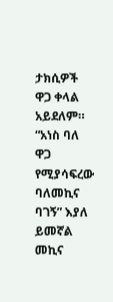ታክሲዎች ዋጋ ቀላል አይደለም። “አነስ ባለ ዋጋ የሚያሳፍረው ባለመኪና ባገኝ” እያለ ይመኛል መኪና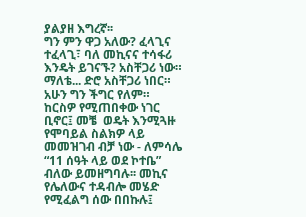ያልያዘ እግረኛ፡፡
ግን ምን ዋጋ አለው? ፈላጊና ተፈላጊ፣ ባለ መኪናና ተሳፋሪ እንዴት ይገናኙ? አስቸጋሪ ነው። ማለቴ... ድሮ አስቸጋሪ ነበር። አሁን ግን ችግር የለም። ከርስዎ የሚጠበቀው ነገር ቢኖር፤ መቼ  ወዴት እንሚጓዙ የሞባይል ስልክዎ ላይ መመዝገብ ብቻ ነው - ለምሳሌ “11 ሰዓት ላይ ወደ ኮተቤ” ብለው ይመዘግባሉ፡፡ መኪና የሌለውና ተዳብሎ መሄድ የሚፈልግ ሰው በበኩሉ፤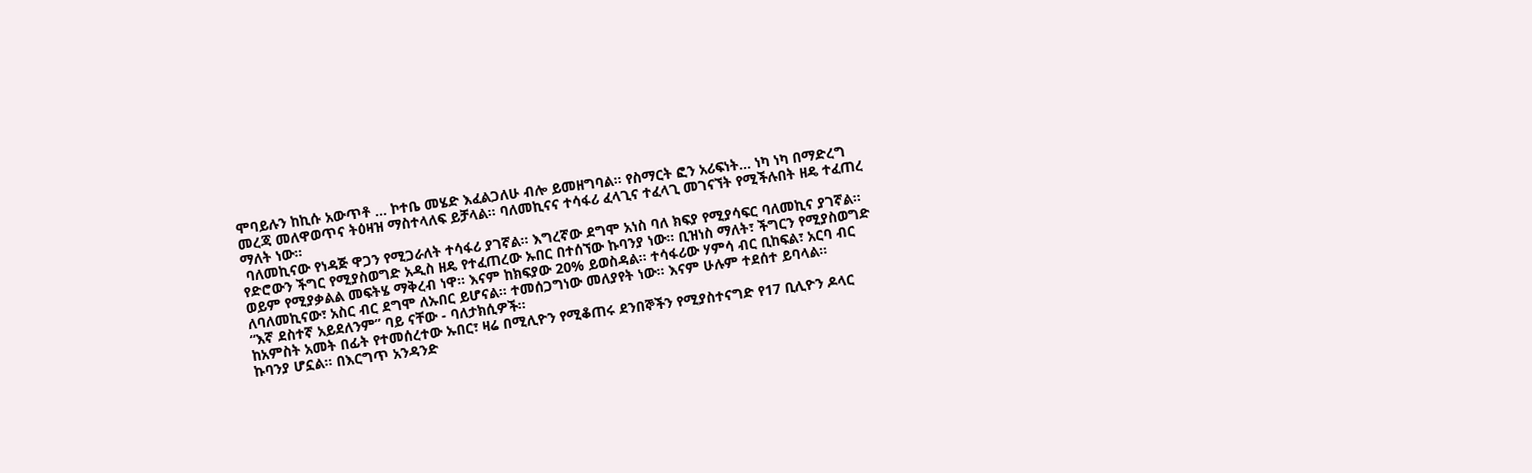ሞባይሉን ከኪሱ አውጥቶ ... ኮተቤ መሄድ እፈልጋለሁ ብሎ ይመዘግባል። የስማርት ፎን አሪፍነት... ነካ ነካ በማድረግ መረጃ መለዋወጥና ትዕዛዝ ማስተላለፍ ይቻላል። ባለመኪናና ተሳፋሪ ፈላጊና ተፈላጊ መገናኘት የሚችሉበት ዘዴ ተፈጠረ ማለት ነው።
 ባለመኪናው የነዳጅ ዋጋን የሚጋራለት ተሳፋሪ ያገኛል። እግረኛው ደግሞ አነስ ባለ ክፍያ የሚያሳፍር ባለመኪና ያገኛል። የድሮውን ችግር የሚያስወግድ አዲስ ዘዴ የተፈጠረው ኡበር በተሰኘው ኩባንያ ነው። ቢዝነስ ማለት፣ ችግርን የሚያስወግድ ወይም የሚያቃልል መፍትሄ ማቅረብ ነዋ። እናም ከክፍያው 20% ይወስዳል። ተሳፋሪው ሃምሳ ብር ቢከፍል፣ አርባ ብር ለባለመኪናው፣ አስር ብር ደግሞ ለኡበር ይሆናል። ተመሰጋግነው መለያየት ነው። እናም ሁሉም ተደሰተ ይባላል።
“እኛ ደስተኛ አይደለንም” ባይ ናቸው - ባለታክሲዎች።
ከአምስት አመት በፊት የተመሰረተው ኡበር፣ ዛሬ በሚሊዮን የሚቆጠሩ ደንበኞችን የሚያስተናግድ የ17 ቢሊዮን ዶላር ኩባንያ ሆኗል። በእርግጥ አንዳንድ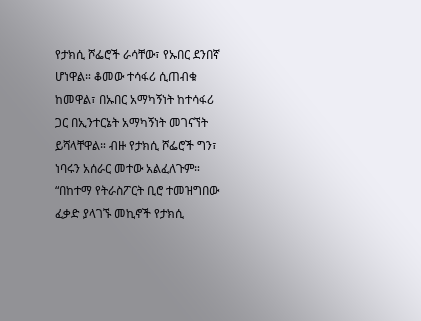የታክሲ ሾፌሮች ራሳቸው፣ የኡበር ደንበኛ ሆነዋል። ቆመው ተሳፋሪ ሲጠብቁ ከመዋል፣ በኡበር አማካኝነት ከተሳፋሪ ጋር በኢንተርኔት አማካኝነት መገናኘት ይሻላቸዋል። ብዙ የታክሲ ሾፌሮች ግን፣ ነባሩን አሰራር መተው አልፈለጉም።    “በከተማ የትራስፖርት ቢሮ ተመዝግበው ፈቃድ ያላገኙ መኪኖች የታክሲ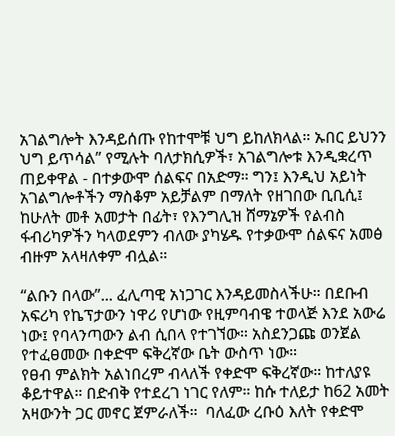አገልግሎት እንዳይሰጡ የከተሞቹ ህግ ይከለክላል። ኡበር ይህንን ህግ ይጥሳል” የሚሉት ባለታክሲዎች፣ አገልግሎቱ እንዲቋረጥ ጠይቀዋል - በተቃውሞ ሰልፍና በአድማ። ግን፤ እንዲህ አይነት አገልግሎቶችን ማስቆም አይቻልም በማለት የዘገበው ቢቢሲ፤ ከሁለት መቶ አመታት በፊት፣ የእንግሊዝ ሸማኔዎች የልብስ ፋብሪካዎችን ካላወደምን ብለው ያካሄዱ የተቃውሞ ሰልፍና አመፅ ብዙም አላዛለቀም ብሏል።

“ልቡን በላው”... ፈሊጣዊ አነጋገር እንዳይመስላችሁ። በደቡብ አፍሪካ የኬፕታውን ነዋሪ የሆነው የዚምባብዌ ተወላጅ እንደ አውሬ ነው፤ የባላንጣውን ልብ ሲበላ የተገኘው። አስደንጋጩ ወንጀል የተፈፀመው በቀድሞ ፍቅረኛው ቤት ውስጥ ነው።
የፀብ ምልክት አልነበረም ብላለች የቀድሞ ፍቅረኛው። ከተለያዩ ቆይተዋል። በድብቅ የተደረገ ነገር የለም። ከሱ ተለይታ ከ62 አመት አዛውንት ጋር መኖር ጀምራለች።  ባለፈው ረቡዕ እለት የቀድሞ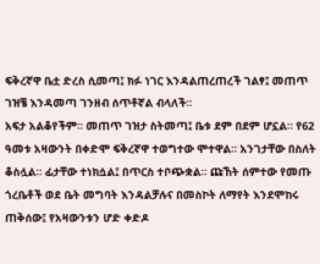ፍቅረኛዋ ቤቷ ድረስ ሲመጣ፤ ክፉ ነገር እንዳልጠረጠረች ገልፃ፤ መጠጥ ገዝቼ እንዳመጣ ገንዘብ ሰጥቶኛል ብላለች።
አፍታ አልቆየችም። መጠጥ ገዝታ ስትመጣ፤ ቤቱ ደም በደም ሆኗል። የ62 ዓመቱ አዛውንት በቀድሞ ፍቅረኛዋ ተወግተው ሞተዋል። አንገታቸው በስለት ቆስሏል። ፊታቸው ተነክሷል፤ በጥርስ ተቦጭቋል። ጩኸት ሰምተው የመጡ ጎረቤቶች ወደ ቤት መግባት እንዳልቻሉና በመስኮት ለማየት እንደሞከሩ ጠቅሰው፤ የአዛውንቱን ሆድ ቀድዶ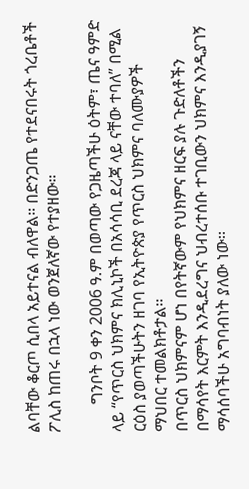ልባቸው ቆርጦ ሲበላ አይተናል ብለዋል። በድንጋጤ የተደናበሩት ጎረቤቶች ፖሊስ ከጠሩ በኋላ ነው ወንጀለኛው የተያዘው።

       ግንቦት 9 ቀን 2006 ዓ.ም በወጣው የጋዜጣችሁ ዕትም፣ ጤና ዓምድ ላይ “የጥርስ ህክምና ክሊኒኮች በአሳሳቢ ደረጃ ላይ ናቸው ተባለ” በሚል ርዕስ ያወጣችሁትን ዘገባ የኢትዮጵያ የጥርስ ህክምና ባለሙያዎች ማህበር ተመልክቶታል፡፡
በጥርስ ህክምናም ሆነ በየትኛውም የህክምና ዘርፍ ያሉ ጉድለቶችን በማሳየት እርምት እንዲደረግና ህብረተሰቡ ተገቢውን ህክምና እንዲያገኝ ማሳሰባችሁ አግባብነት ያለው ነው፡፡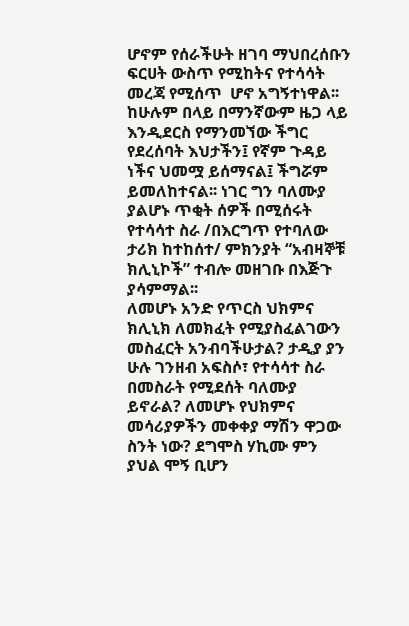ሆኖም የሰራችሁት ዘገባ ማህበረሰቡን ፍርሀት ውስጥ የሚከትና የተሳሳት መረጃ የሚሰጥ  ሆኖ አግኝተነዋል፡፡
ከሁሉም በላይ በማንኛውም ዜጋ ላይ እንዲደርስ የማንመኘው ችግር የደረሰባት እህታችን፤ የኛም ጉዳይ ነችና ህመሟ ይሰማናል፤ ችግሯም ይመለከተናል፡፡ ነገር ግን ባለሙያ ያልሆኑ ጥቂት ሰዎች በሚሰሩት የተሳሳተ ስራ /በእርግጥ የተባለው ታሪክ ከተከሰተ/ ምክንያት “አብዛኞቹ ክሊኒኮች” ተብሎ መዘገቡ በእጅጉ ያሳምማል፡፡
ለመሆኑ አንድ የጥርስ ህክምና ክሊኒክ ለመክፈት የሚያስፈልገውን መስፈርት አንብባችሁታል? ታዲያ ያን ሁሉ ገንዘብ አፍስሶ፣ የተሳሳተ ስራ በመስራት የሚደሰት ባለሙያ ይኖራል? ለመሆኑ የህክምና መሳሪያዎችን መቀቀያ ማሽን ዋጋው ስንት ነው? ደግሞስ ሃኪሙ ምን ያህል ሞኝ ቢሆን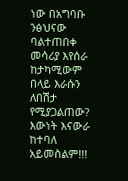ነው በአግባቡ ንፅህናው ባልተጠበቀ መሳሪያ እየሰራ ከታካሚውም በላይ እራሱን ለበሽታ የሚያጋልጠው? እውነት እናውራ ከተባለ አይመስልም!!!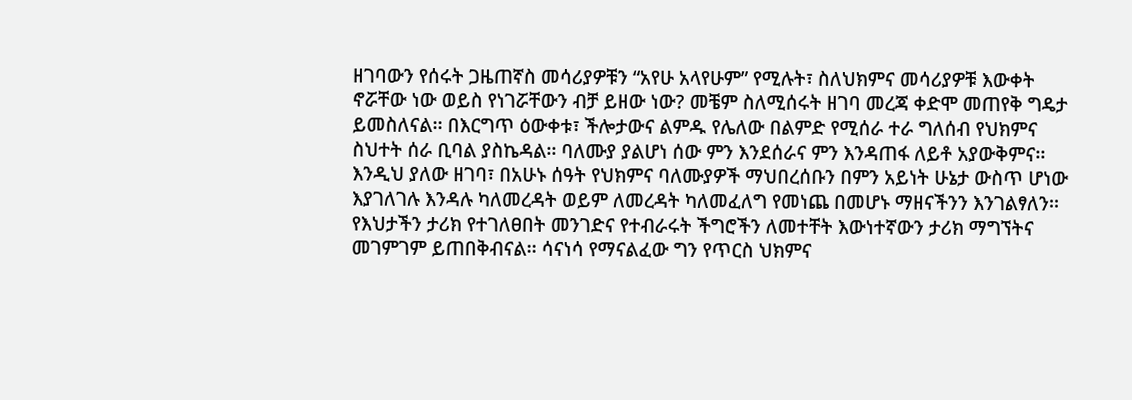ዘገባውን የሰሩት ጋዜጠኛስ መሳሪያዎቹን “አየሁ አላየሁም” የሚሉት፣ ስለህክምና መሳሪያዎቹ እውቀት ኖሯቸው ነው ወይስ የነገሯቸውን ብቻ ይዘው ነው? መቼም ስለሚሰሩት ዘገባ መረጃ ቀድሞ መጠየቅ ግዴታ ይመስለናል፡፡ በእርግጥ ዕውቀቱ፣ ችሎታውና ልምዱ የሌለው በልምድ የሚሰራ ተራ ግለሰብ የህክምና ስህተት ሰራ ቢባል ያስኬዳል፡፡ ባለሙያ ያልሆነ ሰው ምን እንደሰራና ምን እንዳጠፋ ለይቶ አያውቅምና፡፡ እንዲህ ያለው ዘገባ፣ በአሁኑ ሰዓት የህክምና ባለሙያዎች ማህበረሰቡን በምን አይነት ሁኔታ ውስጥ ሆነው እያገለገሉ እንዳሉ ካለመረዳት ወይም ለመረዳት ካለመፈለግ የመነጨ በመሆኑ ማዘናችንን እንገልፃለን፡፡
የእህታችን ታሪክ የተገለፀበት መንገድና የተብራሩት ችግሮችን ለመተቸት እውነተኛውን ታሪክ ማግኘትና መገምገም ይጠበቅብናል፡፡ ሳናነሳ የማናልፈው ግን የጥርስ ህክምና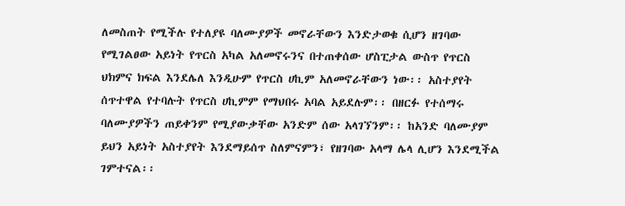ለመስጠት የሚችሉ የተለያዩ ባለሙያዎች መኖራቸውን እንድታወቁ ሲሆን ዘገባው የሚገልፀው አይነት የጥርስ አካል አለመኖሩንና በተጠቀሰው ሆስፒታል ውስጥ የጥርስ ህክምና ክፍል እንደሌለ እንዲሁም የጥርስ ሀኪም አለመኖራቸውን ነው፡፡ አስተያየት ሰጥተዋል የተባሉት የጥርስ ሀኪምም የማህበሩ አባል አይደሉም፡፡ በዘርፉ የተሰማሩ ባለሙያዎችን ጠይቀንም የሚያውቃቸው አንድም ሰው አላገኘንም፡፡ ከአንድ ባለሙያም ይህን አይነት አስተያየት እንደማይሰጥ ስለምናምን፣ የዘገባው አላማ ሌላ ሊሆን እንደሚችል ገምተናል፡፡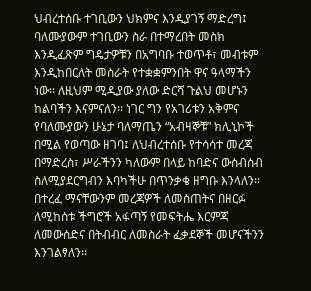ህብረተሰቡ ተገቢውን ህክምና እንዲያገኝ ማድረግ፤ ባለሙያውም ተገቢውን ስራ በተማረበት መስክ እንዲፈጽም ግዴታዎቹን በአግባቡ ተወጥቶ፣ መብቱም እንዲከበርለት መስራት የተቋቋምንበት ዋና ዓላማችን ነው፡፡ ለዚህም ሚዲያው ያለው ድርሻ ጉልህ መሆኑን ከልባችን እናምናለን፡፡ ነገር ግን የአገሪቱን አቅምና የባለሙያውን ሁኔታ ባለማጤን “አብዛኞቹ” ክሊኒኮች በሚል የወጣው ዘገባ፤ ለህብረተሰቡ የተሳሳተ መረጃ በማድረስ፣ ሥራችንን ካለውም በላይ ከባድና ውስብስብ ስለሚያደርግብን እባካችሁ በጥንቃቄ ዘግቡ እንላለን፡፡ በተረፈ ማናቸውንም መረጃዎች ለመስጠትና በዘርፉ ለሚከሰቱ ችግሮች አፋጣኝ የመፍትሔ እርምጃ ለመውሰድና በትብብር ለመስራት ፈቃደኞች መሆናችንን እንገልፃለን፡፡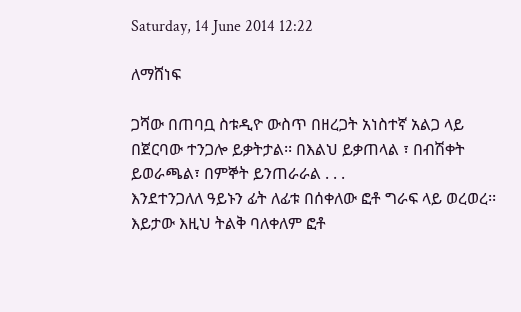Saturday, 14 June 2014 12:22

ለማሸነፍ

ጋሻው በጠባቧ ስቱዲዮ ውስጥ በዘረጋት አነስተኛ አልጋ ላይ በጀርባው ተንጋሎ ይቃትታል፡፡ በእልህ ይቃጠላል ፣ በብሽቀት ይወራጫል፣ በምኞት ይንጠራራል . . .
እንደተንጋለለ ዓይኑን ፊት ለፊቱ በሰቀለው ፎቶ ግራፍ ላይ ወረወረ፡፡ እይታው እዚህ ትልቅ ባለቀለም ፎቶ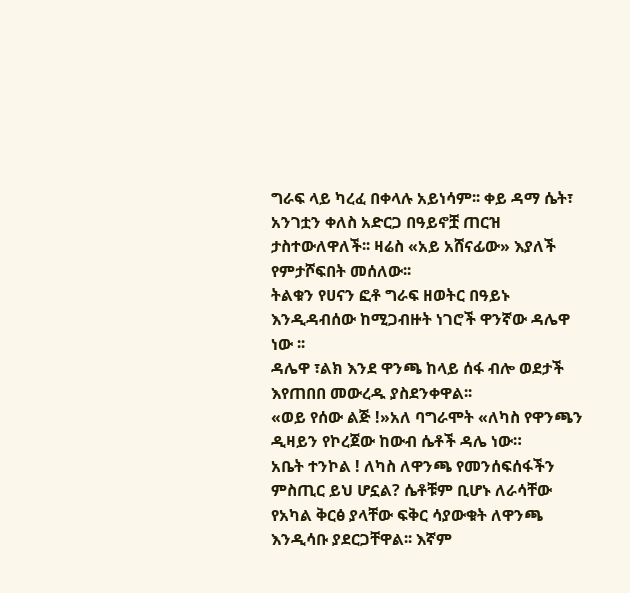ግራፍ ላይ ካረፈ በቀላሉ አይነሳም፡፡ ቀይ ዳማ ሴት፣  አንገቷን ቀለስ አድርጋ በዓይኖቿ ጠርዝ ታስተውለዋለች፡፡ ዛሬስ «አይ አሸናፊው» እያለች የምታሾፍበት መሰለው፡፡
ትልቁን የሀናን ፎቶ ግራፍ ዘወትር በዓይኑ እንዲዳብሰው ከሚጋብዙት ነገሮች ዋንኛው ዳሌዋ ነው ፡፡
ዳሌዋ ፣ልክ እንደ ዋንጫ ከላይ ሰፋ ብሎ ወደታች እየጠበበ መውረዱ ያስደንቀዋል፡፡
«ወይ የሰው ልጅ !»አለ ባግራሞት «ለካስ የዋንጫን ዲዛይን የኮረጀው ከውብ ሴቶች ዳሌ ነው።
አቤት ተንኮል ! ለካስ ለዋንጫ የመንሰፍሰፋችን ምስጢር ይህ ሆኗል? ሴቶቹም ቢሆኑ ለራሳቸው የአካል ቅርፅ ያላቸው ፍቅር ሳያውቁት ለዋንጫ እንዲሳቡ ያደርጋቸዋል፡፡ እኛም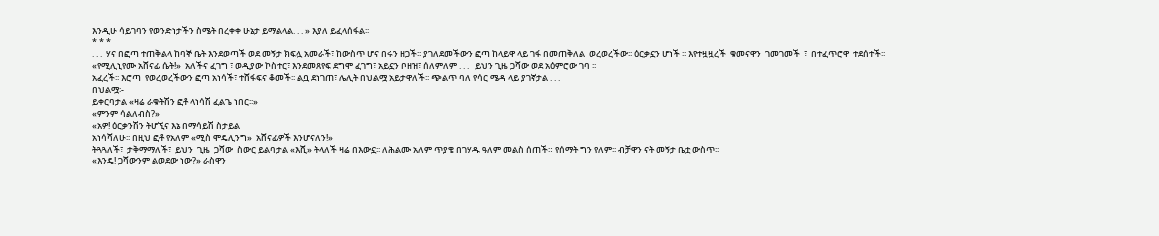እንዲሁ ሳይገባን የወንድነታችን ስሜት በረቀቀ ሁኔታ ይማልላል. . . » እያለ ይፈላሰፋል፡፡
* * *
. . .  ሃና በፎጣ ተጠቅልላ ከባኞ ቤት እንደወጣች ወደ መኝታ ክፍሏ አመራች፣ ከውስጥ ሆና በሩን ዘጋች፡፡ ያገለደመችውን ፎጣ ከላይዋ ላይ ገፋ በመጠቅለል  ወረወረችው፡፡ ዕርቃኗን ሆነች ፡፡ እየተዟዟረች  ቁመናዋን  ገመገመች  ፣  በተፈጥሮዋ  ተደሰተች፡፡ «የሚሊኒየሙ አሸናፊ ሴት!»  አለችና ፈገግ ፣ ወዲያው ኮስተር፣ እንደመጸየፍ ደግሞ ፈገግ፣ አይኗን ቦዘዝ፣ ሰለምለም . . .   ይህን ጊዜ ጋሻው ወደ አዕምሮው ገባ ፡፡
አፈረች፡፡ እሮጣ  የወረወረችውን ፎጣ አነሳች፣ ተሸፋፍና ቆመች፡፡ ልቧ ደነገጠ፣ ሌሊት በህልሟ አይታዋለች፡፡ ጭልጥ ባለ የሳር ሜዳ ላይ ያገኛታል . . .
በህልሟ፡-
ይቀርባታል «ዛሬ ራቁትሽን ፎቶ ላነሳሽ ፈልጌ ነበር፡፡»
«ምንም ሳልለብስ?»
«አዎ! ዕርቃንሽን ትሆኚና እኔ በማሳይሽ ስታይል
አነሳሻለሁ፡፡ በዚህ ፎቶ የአለም «ሚስ ሞዴሊንግ»  አሸናፊዎች እንሆናለን!»
ትጓጓለች፣  ታቅማማለች፣  ይህን  ጊዜ  ጋሻው  ስውር ይልባታል «እሺ» ትላለች ዛሬ በእውኗ፡፡ ለሕልሙ አለም ጥያቄ በገሃዱ ዓለም መልስ ሰጠች። የሰማት ግን የለም፡፡ ብቻዋን ናት መኝታ ቤቷ ውስጥ፡፡
«እንዴ! ጋሻውንም ልወደው ነው?» ራስዋን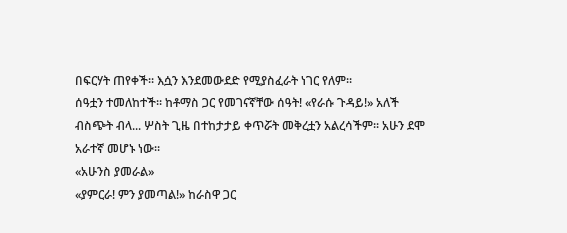በፍርሃት ጠየቀች፡፡ እሷን እንደመውደድ የሚያስፈራት ነገር የለም፡፡
ሰዓቷን ተመለከተች፡፡ ከቶማስ ጋር የመገናኛቸው ሰዓት! «የራሱ ጉዳይ!» አለች ብስጭት ብላ... ሦስት ጊዜ በተከታታይ ቀጥሯት መቅረቷን አልረሳችም፡፡ አሁን ደሞ አራተኛ መሆኑ ነው፡፡
«አሁንስ ያመራል»
«ያምርራ! ምን ያመጣል!» ከራስዋ ጋር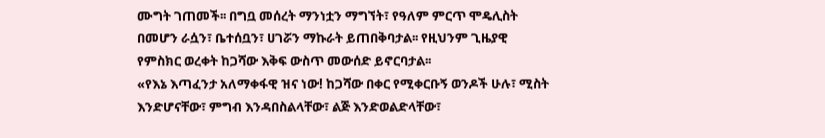ሙግት ገጠመች፡፡ በግቧ መሰረት ማንነቷን ማግኘት፣ የዓለም ምርጥ ሞዴሊስት በመሆን ራሷን፣ ቤተሰቧን፣ ሀገሯን ማኩራት ይጠበቅባታል፡፡ የዚህንም ጊዜያዊ የምስክር ወረቀት ከጋሻው እቅፍ ውስጥ መውሰድ ይኖርባታል፡፡
«የእኔ እጣፈንታ አለማቀፋዊ ዝና ነው! ከጋሻው በቀር የሚቀርቡኝ ወንዶች ሁሉ፣ ሚስት እንድሆናቸው፣ ምግብ እንዳበስልላቸው፣ ልጅ እንድወልድላቸው፣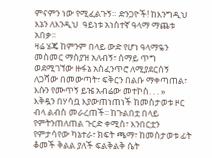ምናምን ነው የሚፈልጉኝ። ድንጋዮች! ከእንግዲህ እኔን ለእንዲህ  ዓይነቱ አነስተኛ ዓላማ ማጨቱ አበቃ፡፡
ዛሬ ሄጄ ከምንም በላይ ውድ የሆነ ዓላማዬን መስመር ማስያዝ አለብኝ፣ ሰማይ ጥግ ወደሚገኘው ዙፋኔ አስፈንጥሮ ለሚያደርሰኝ ለጋሻው በመውጣት፣ ፍቅርን በልቡ ማቀጣጠል፣ እሱን የሙጥኝ ይዤ አብሬው መተኮስ. . . »
እቅዷን በሃሳቧ እያውጠነጠነች ከመስታወቱ ዞር ብላ ልብስ መራረጠች፡፡ ከጉልበቷ በላይ የምትንጠለጠል ጉርድ ቀሚስ፣ እንበርቷን የምታሳየው ካኔተራ፣ ክፍት ጫማ፣ ከመስታወቱ ፊት ቆመች ቅልል ያለች ፍልቅልቅ ሴት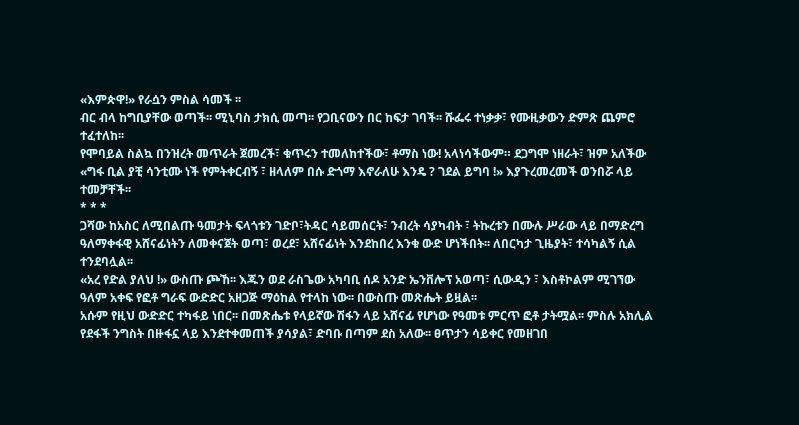«እምጵዋ!» የራሷን ምስል ሳመች ፡፡
ብር ብላ ከግቢያቸው ወጣች፡፡ ሚኒባስ ታክሲ መጣ፡፡ የጋቢናውን በር ከፍታ ገባች፡፡ ሹፌሩ ተነቃቃ፣ የሙዚቃውን ድምጽ ጨምሮ ተፈተለከ፡፡
የሞባይል ስልኳ በንዝረት መጥራት ጀመረች፣ ቁጥሩን ተመለከተችው፣ ቶማስ ነው! አላነሳችውም። ደጋግሞ ነዘራት፣ ዝም አለችው «ግፋ ቢል ያቺ ሳንቲሙ ነች የምትቀርብኝ ፣ ዘላለም በሱ ድጎማ እኖራለሁ እንዴ ? ገደል ይግባ !» እያጉረመረመች ወንበሯ ላይ ተመቻቸች፡፡
* * *
ጋሻው ከአስር ለሚበልጡ ዓመታት ፍላጎቱን ገድቦ፣ትዳር ሳይመሰርት፣ ንብረት ሳያካብት ፣ ትኩረቱን በሙሉ ሥራው ላይ በማድረግ ዓለማቀፋዊ አሸናፊነትን ለመቀናጀት ወጣ፣ ወረደ፣ አሸናፊነት እንደከበረ እንቁ ውድ ሆነችበት፡፡ ለበርካታ ጊዜያት፣ ተሳካልኝ ሲል ተንደባሏል፡፡
«አረ የድል ያለህ !» ውስጡ ጮኸ፡፡ እጁን ወደ ራስጌው አካባቢ ሰዶ አንድ ኤንቨሎፕ አወጣ፣ ሲውዲን ፣ እስቶኮልም ሚገኘው ዓለም አቀፍ የፎቶ ግራፍ ውድድር አዘጋጅ ማዕከል የተላከ ነው፡፡ በውስጡ መጽሔት ይዟል፡፡
አሱም የዚህ ውድድር ተካፋይ ነበር፡፡ በመጽሔቱ የላይኛው ሽፋን ላይ አሸናፊ የሆነው የዓመቱ ምርጥ ፎቶ ታትሟል፡፡ ምስሉ አክሊል የደፋች ንግስት በዙፋኗ ላይ እንደተቀመጠች ያሳያል፣ ድባቡ በጣም ደስ አለው፡፡ ፀጥታን ሳይቀር የመዘገበ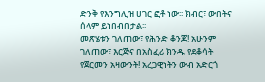ድንቅ የእንግሊዝ ሀገር ፎቶ ነው፡፡ ክብር፣ ውበትና ሰላም ይነበብበታል፡፡
መጽሄቱን ገለጠው፣ የሕንድ ቆንጆ! አሁንም
ገለጠው፣ እርጅና በአስፈሪ ክንዱ የደቆሳት የጀርመን አዛውንት! አረጋዊነትን ውብ አድርጎ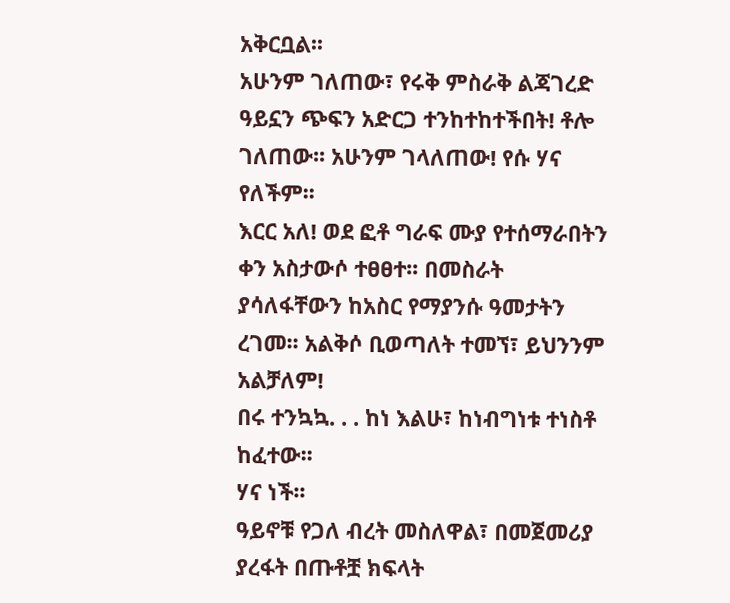አቅርቧል፡፡
አሁንም ገለጠው፣ የሩቅ ምስራቅ ልጃገረድ ዓይኗን ጭፍን አድርጋ ተንከተከተችበት! ቶሎ ገለጠው፡፡ አሁንም ገላለጠው! የሱ ሃና የለችም፡፡
እርር አለ! ወደ ፎቶ ግራፍ ሙያ የተሰማራበትን ቀን አስታውሶ ተፀፀተ፡፡ በመስራት ያሳለፋቸውን ከአስር የማያንሱ ዓመታትን ረገመ፡፡ አልቅሶ ቢወጣለት ተመኘ፣ ይህንንም አልቻለም!
በሩ ተንኳኳ. . . ከነ እልሁ፣ ከነብግነቱ ተነስቶ ከፈተው፡፡
ሃና ነች፡፡
ዓይኖቹ የጋለ ብረት መስለዋል፣ በመጀመሪያ ያረፋት በጡቶቿ ክፍላት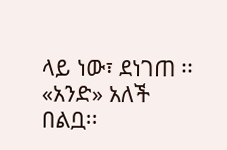ላይ ነው፣ ደነገጠ ፡፡
«አንድ» አለች በልቧ፡፡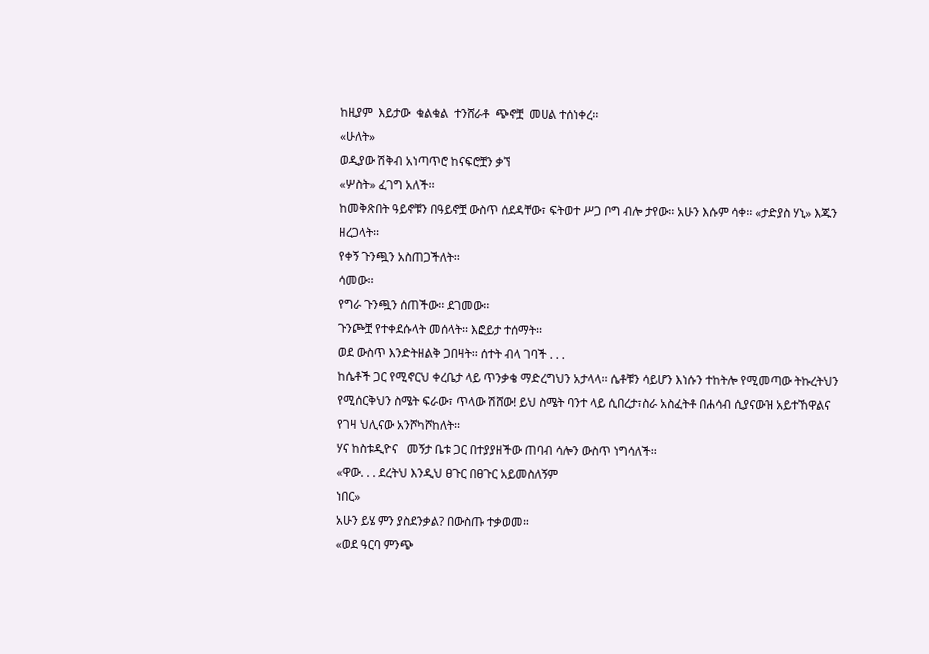ከዚያም  እይታው  ቁልቁል  ተንሸራቶ  ጭኖቿ  መሀል ተሰነቀረ፡፡
«ሁለት»
ወዲያው ሽቅብ አነጣጥሮ ከናፍሮቿን ቃኘ
«ሦስት» ፈገግ አለች፡፡
ከመቅጽበት ዓይኖቹን በዓይኖቿ ውስጥ ሰደዳቸው፣ ፍትወተ ሥጋ ቦግ ብሎ ታየው፡፡ አሁን እሱም ሳቀ፡፡ «ታድያስ ሃኒ» እጁን ዘረጋላት፡፡
የቀኝ ጉንጯን አስጠጋችለት፡፡
ሳመው፡፡
የግራ ጉንጯን ሰጠችው፡፡ ደገመው፡፡
ጉንጮቿ የተቀደሱላት መሰላት፡፡ እፎይታ ተሰማት፡፡
ወደ ውስጥ እንድትዘልቅ ጋበዛት፡፡ ሰተት ብላ ገባች . . .
ከሴቶች ጋር የሚኖርህ ቀረቤታ ላይ ጥንቃቄ ማድረግህን አታላላ፡፡ ሴቶቹን ሳይሆን እነሱን ተከትሎ የሚመጣው ትኩረትህን የሚሰርቅህን ስሜት ፍራው፣ ጥላው ሽሸው! ይህ ስሜት ባንተ ላይ ሲበረታ፣ስራ አስፈትቶ በሐሳብ ሲያናውዝ አይተኸዋልና የገዛ ህሊናው አንሾካሾከለት፡፡
ሃና ከስቱዲዮና   መኝታ ቤቱ ጋር በተያያዘችው ጠባብ ሳሎን ውስጥ ነግሳለች፡፡
«ዋው. . . ደረትህ እንዲህ ፀጉር በፀጉር አይመስለኝም
ነበር»
አሁን ይሄ ምን ያስደንቃል? በውስጡ ተቃወመ።
«ወደ ዓርባ ምንጭ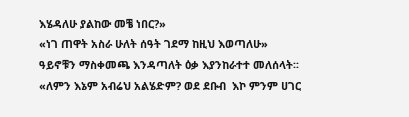እሄዳለሁ ያልከው መቼ ነበር?»
«ነገ ጠዋት አስራ ሁለት ሰዓት ገደማ ከዚህ እወጣለሁ»
ዓይኖቹን ማስቀመጫ እንዳጣለት ዕቃ እያንከራተተ መለሰላት፡፡
«ለምን እኔም አብሬህ አልሄድም? ወደ ደቡብ  እኮ ምንም ሀገር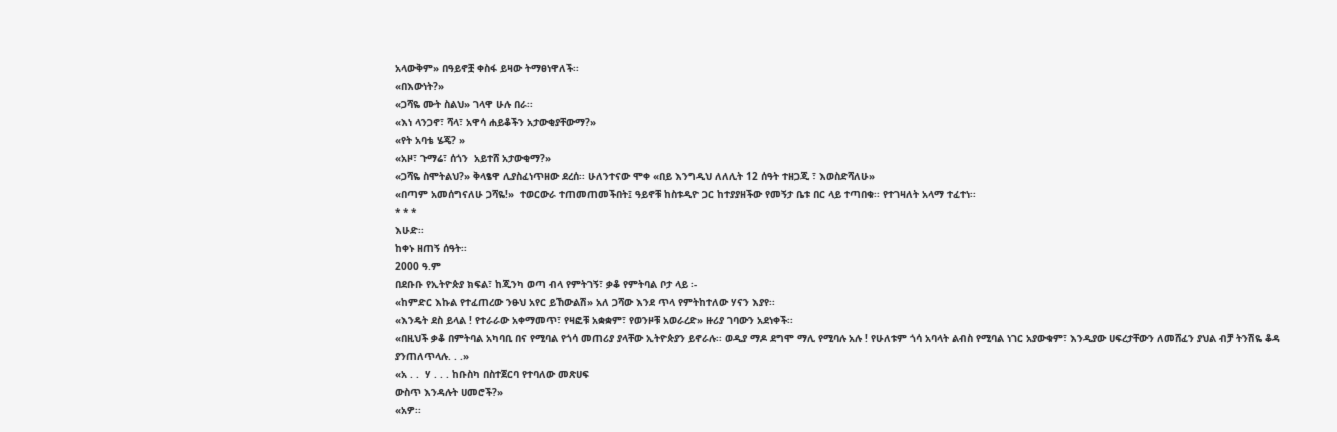አላውቅም» በዓይኖቿ ቀስፋ ይዛው ትማፀነዋለች፡፡
«በእውነት?»
«ጋሻዬ ሙት ስልህ» ገላዋ ሁሉ በራ፡፡
«እነ ላንጋኖ፣ ሻላ፣ አዋሳ ሐይቆችን አታውቂያቸውማ?»
«የት አባቴ ሄጄ? »
«አዞ፣ ጉማሬ፣ ሰጎን  አይተሸ አታውቂማ?»
«ጋሻዬ ስሞትልህ?» ቅላፄዋ ሊያስፈነጥዘው ደረሰ፡፡ ሁለንተናው ሞቀ «በይ እንግዲህ ለለሊት 12 ሰዓት ተዘጋጂ ፣ እወስድሻለሁ»
«በጣም አመሰግናለሁ ጋሻዬ!»  ተወርውራ ተጠመጠመችበት፤ ዓይኖቹ ከስቱዲዮ ጋር ከተያያዘችው የመኝታ ቤቱ በር ላይ ተጣበቁ፡፡ የተገዛለት አላማ ተፈተነ፡፡
* * *
እሁድ፡፡
ከቀኑ ዘጠኝ ሰዓት፡፡
2000 ዓ.ም
በደቡቡ የኢትዮጵያ ክፍል፣ ከጂንካ ወጣ ብላ የምትገኝ፣ ቃቆ የምትባል ቦታ ላይ ፡-
«ከምድር እኩል የተፈጠረው ንፁህ አየር ይኸውልሽ» አለ ጋሻው እንደ ጥላ የምትከተለው ሃናን እያየ፡፡
«እንዴት ደስ ይላል ! የተራራው አቀማመጥ፣ የዛፎቹ አቋቋም፣ የወንዞቹ አወራረድ» ዙሪያ ገባውን አደነቀች፡፡
«በዚህች ቃቆ በምትባል አካባቢ በና የሚባል የጎሳ መጠሪያ ያላቸው ኢትዮጵያን ይኖራሉ፡፡ ወዲያ ማዶ ደግሞ ማሊ የሚባሉ አሉ ! የሁለቱም ጎሳ አባላት ልብስ የሚባል ነገር አያውቁም፣ እንዲያው ሀፍረታቸውን ለመሸፈን ያህል ብቻ ትንሽዬ ቆዳ ያንጠለጥላሉ. . .»
«አ . .  ሃ . . . ከቡስካ በስተጀርባ የተባለው መጽሀፍ
ውስጥ እንዳሉት ሀመሮች?»
«አዎ፡፡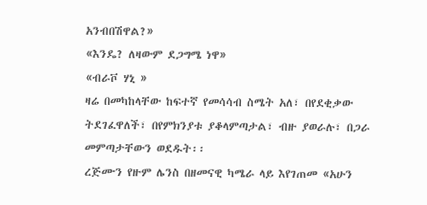አንብበሽዋል?»
«እንዴ? ለዛውም ደጋግሜ ነዋ»
«ብራቮ ሃኒ »
ዛሬ በመካከላቸው ከፍተኛ የመሳሳብ ስሜት አለ፣ በየደቂቃው ትደገፈዋለች፣ በየምክንያቱ ያቆላምጣታል፣ ብዙ ያወራሉ፣ በጋራ መምጣታቸውን ወደዱት፡፡
ረጅሙን የዙም ሌንስ በዘመናዊ ካሜራ ላይ እየገጠመ «አሁን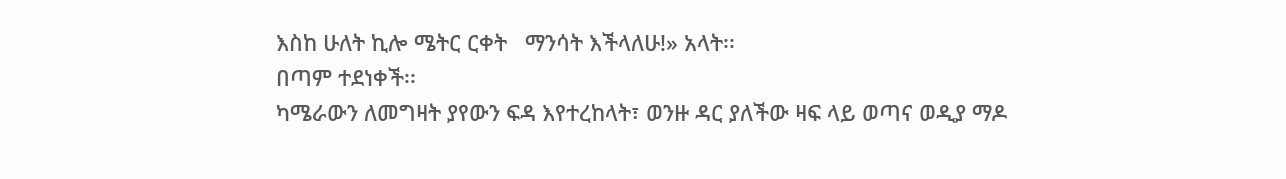እስከ ሁለት ኪሎ ሜትር ርቀት   ማንሳት እችላለሁ!» አላት፡፡
በጣም ተደነቀች፡፡
ካሜራውን ለመግዛት ያየውን ፍዳ እየተረከላት፣ ወንዙ ዳር ያለችው ዛፍ ላይ ወጣና ወዲያ ማዶ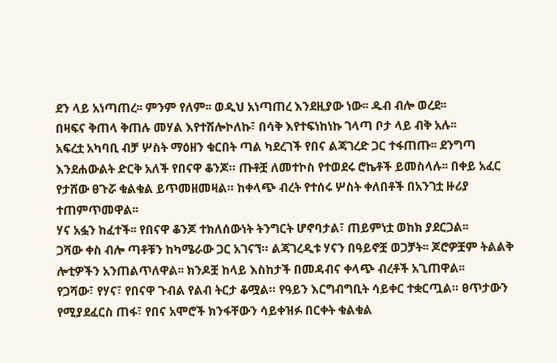ደን ላይ አነጣጠረ፡፡ ምንም የለም፡፡ ወዲህ አነጣጠረ እንደዚያው ነው፡፡ ዱብ ብሎ ወረደ፡፡
በዛፍና ቅጠላ ቅጠሉ መሃል እየተሽሎኮለኩ፣ በሳቅ እየተፍነከነኩ ገላጣ ቦታ ላይ ብቅ አሉ፡፡
አፍረቷ አካባቢ ብቻ ሦስት ማዕዘን ቁርበት ጣል ካደረገች የበና ልጃገረድ ጋር ተፋጠጡ፡፡ ደንግጣ እንደሐውልት ድርቅ አለች የበናዋ ቆንጆ። ጡቶቿ ለመተኮስ የተወደሩ ሮኬቶች ይመስላሉ፡፡ በቀይ አፈር የታሸው ፀጉሯ ቁልቁል ይጥመዘመዛል። ከቀላጭ ብረት የተሰሩ ሦስት ቀለበቶች በአንገቷ ዙሪያ ተጠምጥመዋል፡፡
ሃና አፏን ከፈተች፡፡ የበናዋ ቆንጆ ተክለሰውነት ትንግርት ሆኖባታል፣ ጠይምነቷ ወከክ ያደርጋል፡፡
ጋሻው ቀስ ብሎ ጣቶቹን ከካሜራው ጋር አገናኘ። ልጃገረዲቱ ሃናን በዓይኖቿ ወጋቻት፡፡ ጆሮዎቿም ትልልቅ ሎቲዎችን አንጠልጥለዋል፡፡ ክንዶቿ ከላይ እስከታች በመዳብና ቀላጭ ብረቶች አጊጠዋል፡፡
የጋሻው፣ የሃና፣ የበናዋ ጉብል የልብ ትርታ ቆሟል። የዓይን እርግብግቢት ሳይቀር ተቋርጧል። ፀጥታውን የሚያደፈርስ ጠፋ፣ የበና አሞሮች ክንፋቸውን ሳይቀዝፉ በርቀት ቁልቁል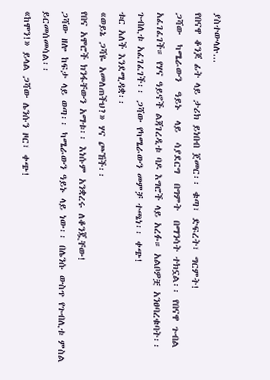ያስተውላሉ...
የበናዋ ቆንጆ ፊት ላይ ታሪክ ይነበብ ጀመር፡፡ ቁጣ፣ ድፍረት፣ ግርምት!
ጋሻው  ካሜራውን  ዓይኑ  ላይ  ሳያደርግ  በግምት  በማንሳት ተክኗል፡፡ የበናዋ ጉብል አፈገፈገች። የሃና ዓይኖች ልጃገረዲቱ ባዶ እግሮች ላይ አረፉ። አልቦዎቿ አንፀባረቁባት፡፡ ጉብሊቱ አፈገፈገች፡፡ ጋሻው የካሜራውን መምቻ ተጫነ፡፡ ቀጭ!
ቱር አለች እንደሚዳቋ፡፡
«ወይኔ ጋሻዬ አመለጠችህ?» ሃና ጮኸች፡፡
የበና አሞሮች ክንፋቸውን አማቱ፡፡ እነሱም አንቋረሩ ለቆንጇቸው!
ጋሻው ዘሎ ከፍታ ላይ ወጣ፡፡ ካሜራውን ዓይኑ ላይ ነው፡፡ በሌንሱ ውስጥ የጉብሊቱ ምስል ይርመሰመሳል፡፡
«ከሞን!» ይላል ጋሻው ሌንሱን ዞር፣ ቀጭ!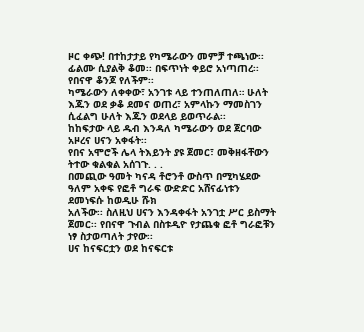ዞር ቀጭ! በተከታታይ የካሜራውን መምቻ ተጫነው፡፡ ፊልሙ ሲያልቅ ቆመ፡፡ በፍጥነት ቀይሮ አነጣጠረ፡፡
የበናዋ ቆንጆ የለችም፡፡
ካሜራውን ለቀቀው፣ አንገቱ ላይ ተንጠለጠለ። ሁለት እጁን ወደ ቃቆ ደመና ወጠረ፣ አምላኩን ማመስገን ሲፈልግ ሁለት እጁን ወደላይ ይወጥራል፡፡
ከከፍታው ላይ ዱብ እንዳለ ካሜራውን ወደ ጀርባው አዞረና ሀናን አቀፋት፡፡
የበና አሞሮች ሌላ ትእይንት ያዩ ጀመር፣ መቅዘፋቸውን ትተው ቁልቁል አሰገጉ. . .
በመጪው ዓመት ካናዳ ቶሮንቶ ውስጥ በሚካሄደው ዓለም አቀፍ የፎቶ ግራፍ ውድድር አሸናፊነቱን ደመነፍሱ ከወዲሁ ሹክ
አለችው፡፡ ስለዚህ ሀናን እንዳቀፋት አንገቷ ሥር ይስማት ጀመር፡፡ የበናዋ ጉብል በስቱዲዮ የታጨቁ ፎቶ ግራፎቹን ነፃ ስታወጣለት ታየው፡፡
ሀና ከናፍርቷን ወደ ከናፍርቱ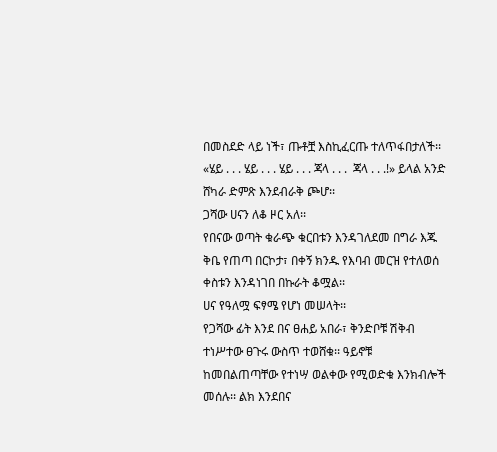በመስደድ ላይ ነች፣ ጡቶቿ እስኪፈርጡ ተለጥፋበታለች፡፡
«ሄይ . . . ሄይ . . . ሄይ . . . ጃላ . . .  ጃላ . . .!» ይላል አንድ ሸካራ ድምጽ እንደብራቅ ጮሆ፡፡
ጋሻው ሀናን ለቆ ዞር አለ፡፡
የበናው ወጣት ቁራጭ ቁርበቱን እንዳገለደመ በግራ እጁ ቅቤ የጠጣ በርኮታ፣ በቀኝ ክንዱ የእባብ መርዝ የተለወሰ ቀስቱን እንዳነገበ በኩራት ቆሟል፡፡
ሀና የዓለሟ ፍፃሜ የሆነ መሠላት፡፡
የጋሻው ፊት እንደ በና ፀሐይ አበራ፣ ቅንድቦቹ ሽቅብ ተነሥተው ፀጉሩ ውስጥ ተወሸቁ፡፡ ዓይኖቹ ከመበልጠጣቸው የተነሣ ወልቀው የሚወድቁ እንክብሎች መሰሉ፡፡ ልክ እንደበና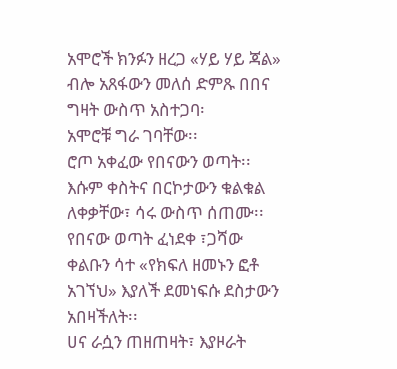አሞሮች ክንፉን ዘረጋ «ሃይ ሃይ ጃል» ብሎ አጸፋውን መለሰ ድምጹ በበና ግዛት ውስጥ አስተጋባ፡
አሞሮቹ ግራ ገባቸው፡፡
ሮጦ አቀፈው የበናውን ወጣት፡፡
እሱም ቀስትና በርኮታውን ቁልቁል ለቀቃቸው፣ ሳሩ ውስጥ ሰጠሙ፡፡
የበናው ወጣት ፈነደቀ ፣ጋሻው ቀልቡን ሳተ «የክፍለ ዘመኑን ፎቶ አገኘህ» እያለች ደመነፍሱ ደስታውን አበዛችለት፡፡
ሀና ራሷን ጠዘጠዛት፣ እያዞራት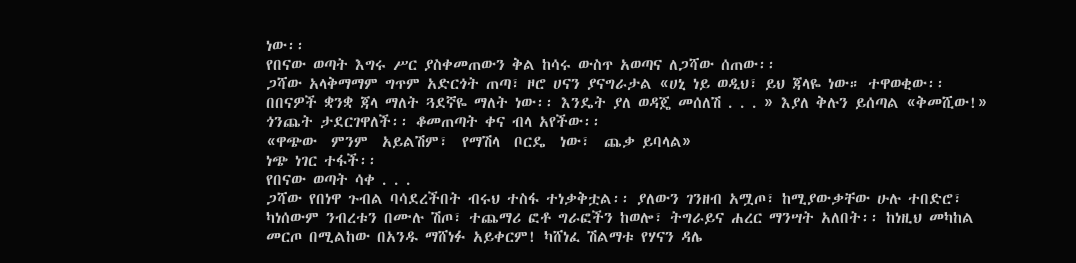ነው፡፡
የበናው ወጣት እግሩ ሥር ያስቀመጠውን ቅል ከሳሩ ውስጥ አወጣና ለጋሻው ሰጠው፡፡
ጋሻው አላቅማማም ግጥም አድርጎት ጠጣ፣ ዞሮ ሀናን ያናግራታል «ሀኒ ነይ ወዲህ፣ ይህ ጃላዬ ነው። ተዋወቂው፡፡ በበናዎች ቋንቋ ጃላ ማለት ጓደኛዬ ማለት ነው፡፡ እንዴት ያለ ወዳጄ መሰለሽ . . . » እያለ ቅሉን ይሰጣል «ቅመሺው!»
ጎንጨት ታደርገዋለች፡፡ ቆመጠጣት ቀና ብላ አየችው፡፡
«ዋጭው  ምንም  አይልሽም፣  የማሽላ  ቦርዴ  ነው፣  ጨቃ ይባላል»
ነጭ ነገር ተፋች፡፡
የበናው ወጣት ሳቀ . . .
ጋሻው የበነዋ ጉብል ባሳደረችበት ብሩህ ተስፋ ተነቃቅቷል፡፡ ያለውን ገንዘብ አሟጦ፣ ከሚያውቃቸው ሁሉ ተበድሮ፣ ካነሰውም ንብረቱን በሙሉ ሽጦ፣ ተጨማሪ ፎቶ ግራፎችን ከወሎ፣ ትግራይና ሐረር ማንሣት አለበት፡፡ ከነዚህ መካከል መርጦ በሚልከው በአንዱ ማሸነፉ አይቀርም! ካሸነፈ ሽልማቱ የሃናን ዳሌ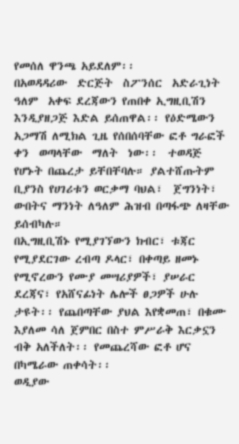የመሰለ ዋንጫ አይደለም፡፡
በአወዳዳሪው  ድርጅት  ስፖንሰር  አድራጊነት  ዓለም  አቀፍ ደረጃውን የጠበቀ ኢግዚቢሽን እንዲያዘጋጅ እድል ይሰጠዋል፡፡ የዕድሜውን አጋማሽ ለሚክል ጊዜ የሰበሰባቸው ፎቶ ግራፎች ቀን  ወጣላቸው  ማለት  ነው፡፡  ተወዳጅ  የሆኑት በጨረታ ይቸበቸባሉ። ያልተሸጡትም ቢያንስ የሀገሪቱን ወርቃማ ባህል፣  ጀግንነት፣ ውበትና ማንነት ለዓለም ሕዝብ በጣፋጭ ለዛቸው ይሰብካሉ።
በኢግዚቢሽኑ የሚያገኘውን ክብር፣ ቱጃር የሚያደርገው ረብጣ ዶላር፣ በቀጣይ ዘመኑ የሚኖረውን የሙያ መሣሪያዎች፣ ያሠራር ደረጃና፣ የአሸናፊነት ሌሎች ፀጋዎች ሁሉ ታዩት፡፡ የጨበጣቸው ያህል እየቋመጠ፣ በቁሙ እያለመ ሳለ ጀምበር በስተ ምሥራቅ እርቃኗን ብቅ አለችለት፡፡ የመጨረሻው ፎቶ ሆና  በካሜራው ጠቀሳት፡፡
ወዲያው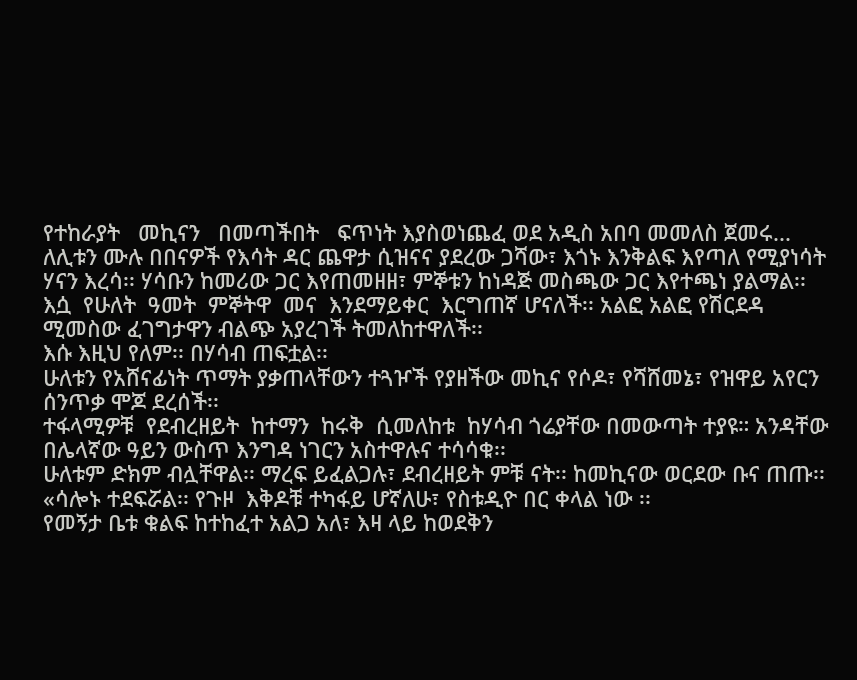የተከራያት   መኪናን   በመጣችበት   ፍጥነት እያስወነጨፈ ወደ አዲስ አበባ መመለስ ጀመሩ...
ለሊቱን ሙሉ በበናዎች የእሳት ዳር ጨዋታ ሲዝናና ያደረው ጋሻው፣ እጎኑ እንቅልፍ እየጣለ የሚያነሳት ሃናን እረሳ፡፡ ሃሳቡን ከመሪው ጋር እየጠመዘዘ፣ ምኞቱን ከነዳጅ መስጫው ጋር እየተጫነ ያልማል፡፡
እሷ  የሁለት  ዓመት  ምኞትዋ  መና  እንደማይቀር  እርግጠኛ ሆናለች፡፡ አልፎ አልፎ የሽርደዳ ሚመስው ፈገግታዋን ብልጭ አያረገች ትመለከተዋለች፡፡
እሱ እዚህ የለም፡፡ በሃሳብ ጠፍቷል፡፡
ሁለቱን የአሸናፊነት ጥማት ያቃጠላቸውን ተጓዦች የያዘችው መኪና የሶዶ፣ የሻሸመኔ፣ የዝዋይ አየርን ሰንጥቃ ሞጆ ደረሰች፡፡
ተፋላሚዎቹ  የደብረዘይት  ከተማን  ከሩቅ  ሲመለከቱ  ከሃሳብ ጎሬያቸው በመውጣት ተያዩ። አንዳቸው በሌላኛው ዓይን ውስጥ እንግዳ ነገርን አስተዋሉና ተሳሳቁ፡፡
ሁለቱም ድክም ብሏቸዋል፡፡ ማረፍ ይፈልጋሉ፣ ደብረዘይት ምቹ ናት፡፡ ከመኪናው ወርደው ቡና ጠጡ፡፡
«ሳሎኑ ተደፍሯል፡፡ የጉዞ  እቅዶቹ ተካፋይ ሆኛለሁ፣ የስቱዲዮ በር ቀላል ነው ፡፡
የመኝታ ቤቱ ቁልፍ ከተከፈተ አልጋ አለ፣ እዛ ላይ ከወደቅን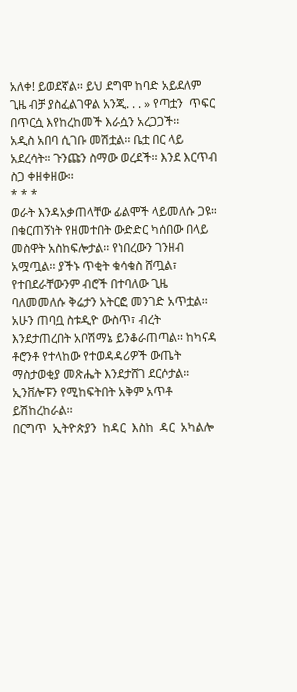አለቀ! ይወደኛል፡፡ ይህ ደግሞ ከባድ አይደለም ጊዜ ብቻ ያስፈልገዋል አንጂ. . . » የጣቷን  ጥፍር  በጥርሷ እየከረከመች እራሷን አረጋጋች፡፡
አዲስ አበባ ሲገቡ መሽቷል፡፡ ቤቷ በር ላይ አደረሳት። ጉንጩን ስማው ወረደች፡፡ እንደ እርጥብ ስጋ ቀዘቀዘው፡፡
* * *
ወራት እንዳአቃጠላቸው ፊልሞች ላይመለሱ ጋዩ። በቁርጠኝነት የዘመተበት ውድድር ካሰበው በላይ መስዋት አስከፍሎታል፡፡ የነበረውን ገንዘብ አሟጧል፡፡ ያችኑ ጥቂት ቁሳቁስ ሸጧል፣ የተበደራቸውንም ብሮች በተባለው ጊዜ ባለመመለሱ ቅሬታን አትርፎ መንገድ አጥቷል፡፡
አሁን ጠባቧ ስቱዲዮ ውስጥ፣ ብረት እንደታጠረበት አቦሽማኔ ይንቆራጠጣል፡፡ ከካናዳ ቶሮንቶ የተላከው የተወዳዳሪዎች ውጤት ማስታወቂያ መጽሔት እንደታሸገ ደርሶታል። ኢንቨሎፑን የሚከፍትበት አቅም አጥቶ ይሽከረከራል፡፡
በርግጥ  ኢትዮጵያን  ከዳር  እስከ  ዳር  አካልሎ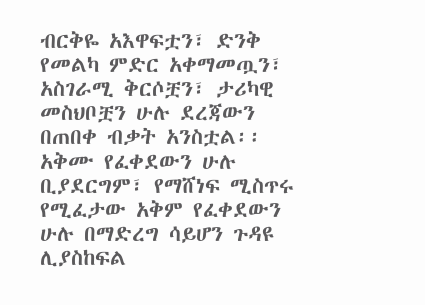ብርቅዬ አእዋፍቷን፣ ድንቅ የመልካ ምድር አቀማመጧን፣ አስገራሚ ቅርሶቿን፣ ታሪካዊ መስህቦቿን ሁሉ ደረጃውን በጠበቀ ብቃት አንስቷል፡፡
አቅሙ የፈቀደውን ሁሉ ቢያደርግም፣ የማሸነፍ ሚስጥሩ የሚፈታው አቅም የፈቀደውን ሁሉ በማድረግ ሳይሆን ጉዳዩ ሊያስከፍል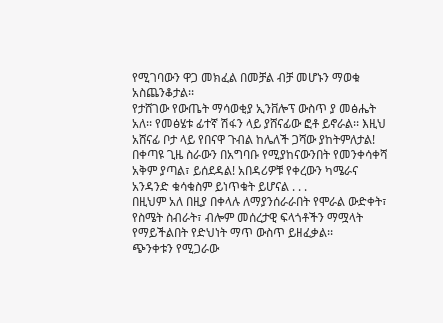የሚገባውን ዋጋ መክፈል በመቻል ብቻ መሆኑን ማወቁ አስጨንቆታል፡፡
የታሸገው የውጤት ማሳወቂያ ኢንቨሎፕ ውስጥ ያ መፅሔት አለ፡፡ የመፅሄቱ ፊተኛ ሽፋን ላይ ያሸናፊው ፎቶ ይኖራል፡፡ እዚህ አሸናፊ ቦታ ላይ የበናዋ ጉብል ከሌለች ጋሻው ያከትምለታል! በቀጣዩ ጊዜ ስራውን በአግባቡ የሚያከናውንበት የመንቀሳቀሻ አቅም ያጣል፣ ይሰደዳል! አበዳሪዎቹ የቀረውን ካሜራና አንዳንድ ቁሳቁስም ይነጥቁት ይሆናል . . .
በዚህም አለ በዚያ በቀላሉ ለማያንሰራራበት የሞራል ውድቀት፣ የስሜት ስብራት፣ ብሎም መሰረታዊ ፍላጎቶችን ማሟላት የማይችልበት የድህነት ማጥ ውስጥ ይዘፈቃል፡፡
ጭንቀቱን የሚጋራው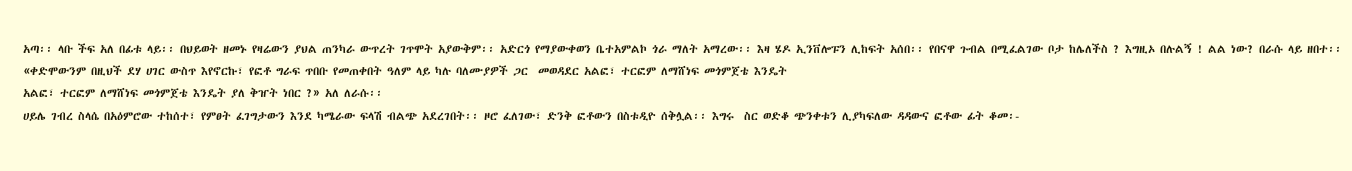አጣ፡፡ ላቡ ችፍ አለ በፊቱ ላይ፡፡ በህይወት ዘመኑ የዛሬውን ያህል ጠንካራ ውጥረት ገጥሞት አያውቅም፡፡ አድርጎ የማያውቀወን ቤተአምልኮ ጎራ ማለት አማረው፡፡ እዛ ሄዶ ኢንቨሎፑን ሊከፍት አሰበ፡፡ የበናዋ ጉብል በሚፈልገው ቦታ ከሌለችስ ? እግዚኦ በሉልኝ ! ልል ነው? በራሱ ላይ ዘበተ፡፡
«ቀድሞውንም በዚህች ደሃ ሀገር ውስጥ እየኖርኩ፣ የፎቶ ግራፍ ጥበቡ የመጠቀበት ዓለም ላይ ካሉ ባለሙያዎች ጋር  መወዳደር አልፎ፣ ተርፎም ለማሸነፍ መጎምጀቴ እንዴት
አልፎ፣ ተርፎም ለማሸነፍ መጎምጀቴ እንዴት ያለ ቅዠት ነበር ?» አለ ለራሱ፡፡
ሀይሌ ገብረ ስላሴ በአዕምሮው ተከሰተ፣ የምፀት ፈገግታውን እንደ ካሜራው ፍላሽ ብልጭ አደረገበት፡፡ ዞሮ ፈለገው፣ ድንቅ ፎቶውን በስቱዲዮ ሰቅሏል፡፡ እግሩ  ስር ወድቆ ጭንቀቱን ሊያካፍለው ዳዳውና ፎቶው ፊት ቆመ፡-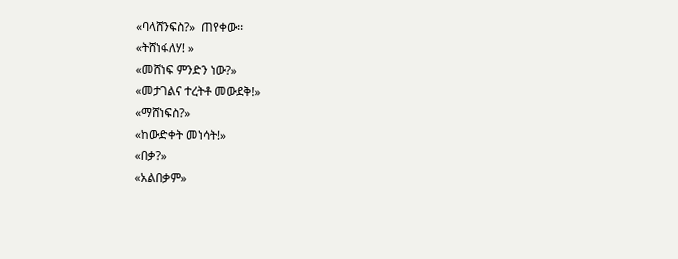«ባላሸንፍስ?»  ጠየቀው፡፡
«ትሸነፋለሃ! »
«መሸነፍ ምንድን ነው?»
«መታገልና ተረትቶ መውደቅ!»
«ማሸነፍስ?»
«ከውድቀት መነሳት!»
«በቃ?»
«አልበቃም»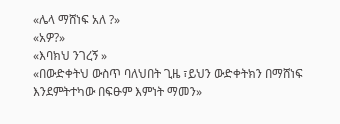«ሌላ ማሸነፍ አለ ?»
«አዎ?»
«እባክህ ንገረኝ »
«በውድቀትህ ውስጥ ባለህበት ጊዜ ፣ይህን ውድቀትክን በማሸነፍ እንደምትተካው በፍፁም እምነት ማመን»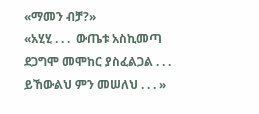«ማመን ብቻ?»
«አሂሂ . . .  ውጤቱ አስኪመጣ ደጋግሞ መሞከር ያስፈልጋል . . .  ይኸውልህ ምን መሠለህ . . . »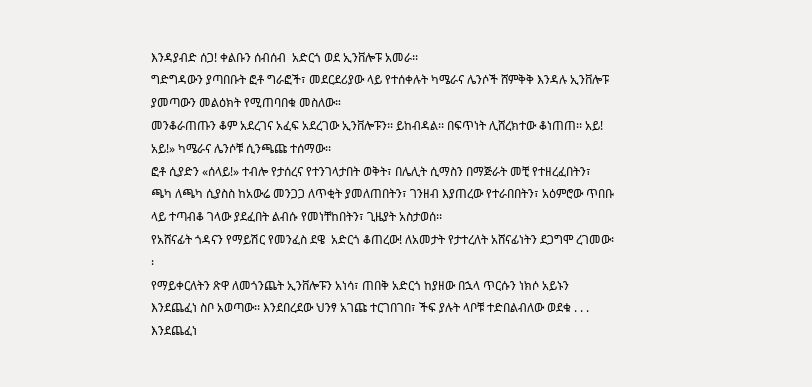እንዳያብድ ሰጋ! ቀልቡን ሰብሰብ  አድርጎ ወደ ኢንቨሎፑ አመራ፡፡
ግድግዳውን ያጣበቡት ፎቶ ግራፎች፣ መደርደሪያው ላይ የተሰቀሉት ካሜራና ሌንሶች ሸምቅቅ እንዳሉ ኢንቨሎፑ ያመጣውን መልዕክት የሚጠባበቁ መስለው።
መንቆራጠጡን ቆም አደረገና አፈፍ አደረገው ኢንቨሎፑን፡፡ ይከብዳል፡፡ በፍጥነት ሊሸረክተው ቆነጠጠ፡፡ አይ! አይ!» ካሜራና ሌንሶቹ ሲንጫጩ ተሰማው፡፡
ፎቶ ሲያድን «ሰላይ!» ተብሎ የታሰረና የተንገላታበት ወቅት፣ በሌሊት ሲማስን በማጅራት መቺ የተዘረፈበትን፣ ጫካ ለጫካ ሲያስስ ከአውሬ መንጋጋ ለጥቂት ያመለጠበትን፣ ገንዘብ እያጠረው የተራበበትን፣ አዕምሮው ጥበቡ ላይ ተጣብቆ ገላው ያደፈበት ልብሱ የመነቸከበትን፣ ጊዜያት አስታወሰ፡፡
የአሸናፊት ጎዳናን የማይሽር የመንፈስ ደዌ  አድርጎ ቆጠረው! ለአመታት የታተረለት አሸናፊነትን ደጋግሞ ረገመው፡፡
የማይቀርለትን ጽዋ ለመጎንጨት ኢንቨሎፑን አነሳ፣ ጠበቅ አድርጎ ከያዘው በኋላ ጥርሱን ነክሶ አይኑን እንደጨፈነ ስቦ አወጣው፡፡ እንደበረደው ህንፃ አገጩ ተርገበገበ፣ ችፍ ያሉት ላቦቹ ተድበልብለው ወደቁ . . .
እንደጨፈነ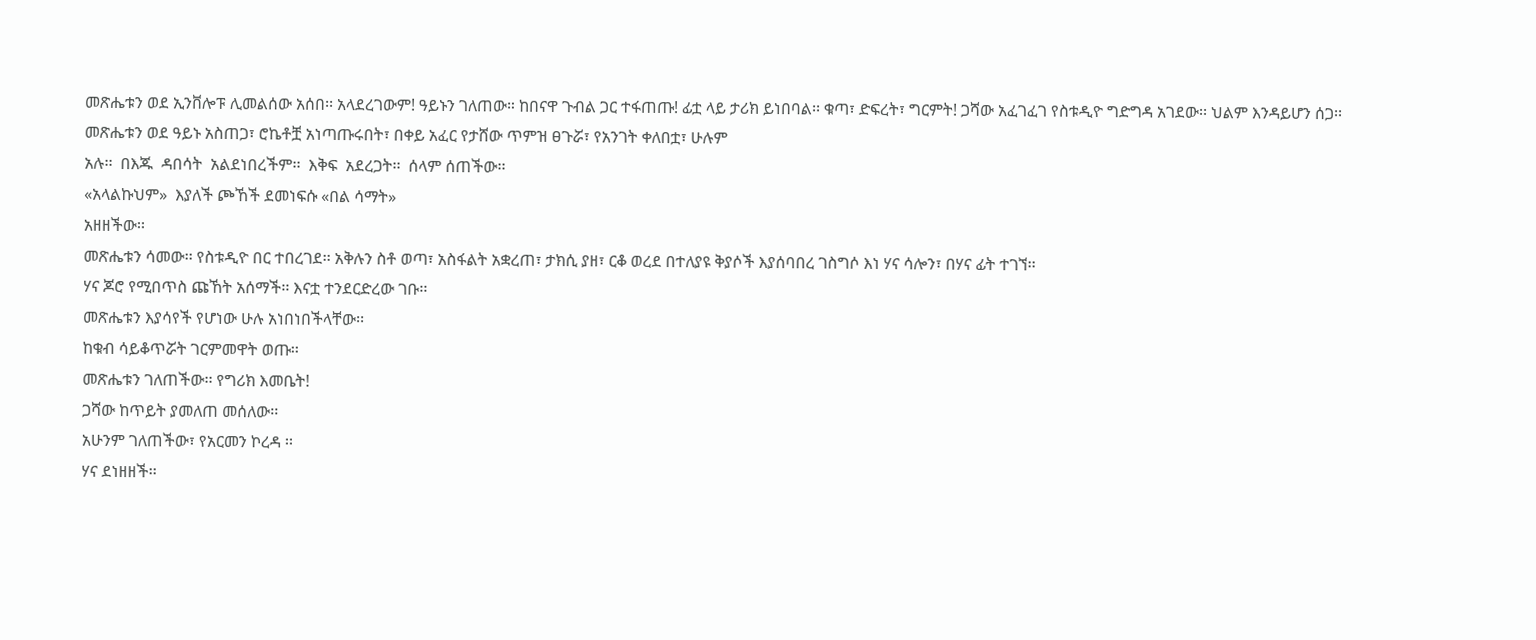መጽሔቱን ወደ ኢንቨሎፑ ሊመልሰው አሰበ፡፡ አላደረገውም! ዓይኑን ገለጠው። ከበናዋ ጉብል ጋር ተፋጠጡ! ፊቷ ላይ ታሪክ ይነበባል፡፡ ቁጣ፣ ድፍረት፣ ግርምት! ጋሻው አፈገፈገ የስቱዲዮ ግድግዳ አገደው፡፡ ህልም እንዳይሆን ሰጋ፡፡
መጽሔቱን ወደ ዓይኑ አስጠጋ፣ ሮኬቶቿ አነጣጡሩበት፣ በቀይ አፈር የታሸው ጥምዝ ፀጉሯ፣ የአንገት ቀለበቷ፣ ሁሉም
አሉ፡፡  በእጁ  ዳበሳት  አልደነበረችም፡፡  እቅፍ  አደረጋት፡፡  ሰላም ሰጠችው፡፡
«አላልኩህም»  እያለች ጮኸች ደመነፍሱ «በል ሳማት»
አዘዘችው፡፡
መጽሔቱን ሳመው፡፡ የስቱዲዮ በር ተበረገደ፡፡ አቅሉን ስቶ ወጣ፣ አስፋልት አቋረጠ፣ ታክሲ ያዘ፣ ርቆ ወረደ በተለያዩ ቅያሶች እያሰባበረ ገስግሶ እነ ሃና ሳሎን፣ በሃና ፊት ተገኘ፡፡
ሃና ጆሮ የሚበጥስ ጩኸት አሰማች፡፡ እናቷ ተንደርድረው ገቡ፡፡
መጽሔቱን እያሳየች የሆነው ሁሉ አነበነበችላቸው፡፡
ከቁብ ሳይቆጥሯት ገርምመዋት ወጡ፡፡
መጽሔቱን ገለጠችው፡፡ የግሪክ እመቤት!
ጋሻው ከጥይት ያመለጠ መሰለው፡፡
አሁንም ገለጠችው፣ የአርመን ኮረዳ ፡፡
ሃና ደነዘዘች፡፡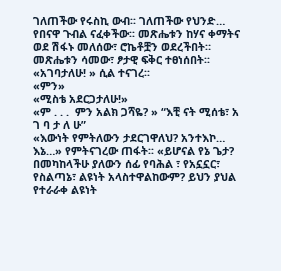ገለጠችው የሩስኪ ውብ፡፡ ገለጠችው የህንድ…
የበናዋ ጉብል ናፈቀችው፡፡ መጽሔቱን ከሃና ቀማትና ወደ ሽፋኑ መለሰው፣ ሮኬቶቿን ወደረችበት። መጽሔቱን ሳመው፣ ፆታዊ ፍቅር ተፀነሰበት፡፡
«አገባታለሁ! » ሲል ተናገረ፡፡
«ምን»
«ሚስቴ አደርጋታለሁ!»
«ም . . .  ምን አልክ ጋሻዬ? » “እቺ ናት ሚሰቴ፣ አ ገ ባ ታ ለ ሁ”
«እውነት የምትለውን ታደርገዋለህ? አንተእኮ… እኔ…» የምትናገረው ጠፋት፡፡ «ይሆናል የኔ ጌታ? በመካከላችሁ ያለውን ሰፊ የባሕል ፣ የአኗኗር፣ የስልጣኔ፣ ልዩነት አላስተዋልከውም? ይህን ያህል የተራራቀ ልዩነት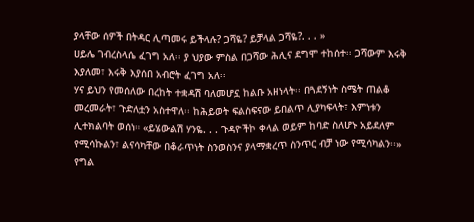ያላቸው ሰዎች በትዳር ሊጣመሩ ይችላሉ? ጋሻዬ? ይቻላል ጋሻዬ?. . . »
ሀይሌ ገብረስላሴ ፈገግ አለ፡፡ ያ ህያው ምስል በጋሻው ሕሊና ደግሞ ተከሰተ፡፡ ጋሻውም እሩቅ እያለመ፣ እሩቅ እያሰበ አብሮት ፈገግ አለ፡፡
ሃና ይህን የመሰለው በረከት ተቋዳሽ ባለመሆኗ ከልቡ አዘነላት፡፡ በጓደኝነት ስሜት ጠልቆ መረመራት፣ ጉድለቷን አስተዋለ፡፡ ከሕይወት ፍልስፍናው ይበልጥ ሊያካፍላት፣ እምነቱን ሊተክልባት ወሰነ። «ይሄውልሽ ሃንዬ. . . ጉዳዮችኮ ቀላል ወይም ከባድ ስለሆኑ አይደለም የሚሳኩልን፣ ልናሳካቸው በቆራጥነት ስንወስንና ያላማቋረጥ ስንጥር ብቻ ነው የሚሳካልን፡፡» የግል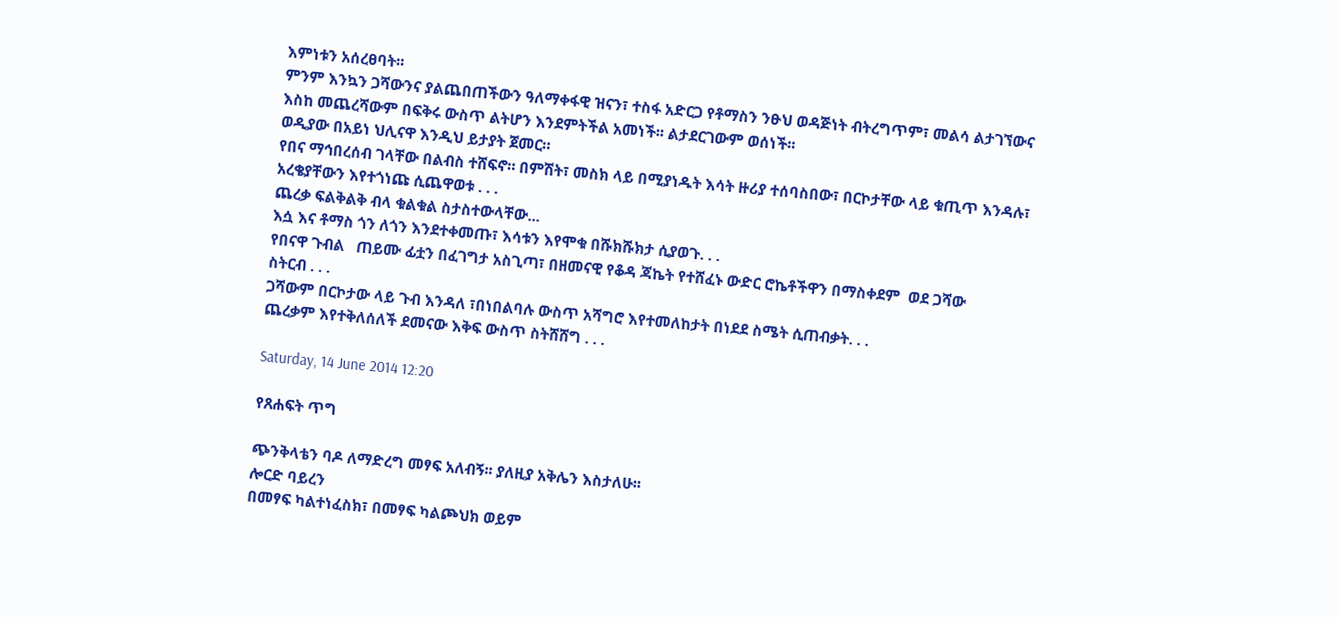እምነቱን አሰረፀባት፡፡
ምንም እንኳን ጋሻውንና ያልጨበጠችውን ዓለማቀፋዊ ዝናን፣ ተስፋ አድርጋ የቶማስን ንፁህ ወዳጅነት ብትረግጥም፣ መልሳ ልታገኘውና እስከ መጨረሻውም በፍቅሩ ውስጥ ልትሆን እንደምትችል አመነች፡፡ ልታደርገውም ወሰነች፡፡
ወዲያው በአይነ ህሊናዋ እንዲህ ይታያት ጀመር።
የበና ማኅበረሰብ ገላቸው በልብስ ተሸፍኖ። በምሽት፣ መስክ ላይ በሚያነዱት እሳት ዙሪያ ተሰባስበው፣ በርኮታቸው ላይ ቁጢጥ እንዳሉ፣ አረቄያቸውን እየተጎነጩ ሲጨዋወቱ . . .
ጨረቃ ፍልቅልቅ ብላ ቁልቁል ስታስተውላቸው...
እሷ እና ቶማስ ጎን ለጎን እንደተቀመጡ፣ እሳቱን እየሞቁ በሹክሹክታ ሲያወጉ. . .
የበናዋ ጉብል   ጠይሙ ፊቷን በፈገግታ አስጊጣ፣ በዘመናዊ የቆዳ ጃኬት የተሸፈኑ ውድር ሮኬቶችዋን በማስቀደም  ወደ ጋሻው
ስትርብ . . .
ጋሻውም በርኮታው ላይ ጉብ እንዳለ ፣በነበልባሉ ውስጥ አሻግሮ እየተመለከታት በነደደ ስሜት ሲጠብቃት. . .
ጨረቃም እየተቅለሰለች ደመናው እቅፍ ውስጥ ስትሸሸግ . . .

Saturday, 14 June 2014 12:20

የጸሐፍት ጥግ

ጭንቅላቴን ባዶ ለማድረግ መፃፍ አለብኝ፡፡ ያለዚያ አቅሌን እስታለሁ፡፡
ሎርድ ባይረን
በመፃፍ ካልተነፈስክ፣ በመፃፍ ካልጮህክ ወይም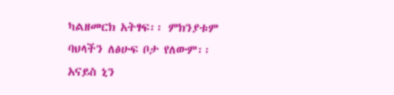ካልዘመርክ አትፃፍ፡፡ ምክንያቱም ባህላችን ለፅሁፍ ቦታ የለውም፡፡
አናይስ ኒን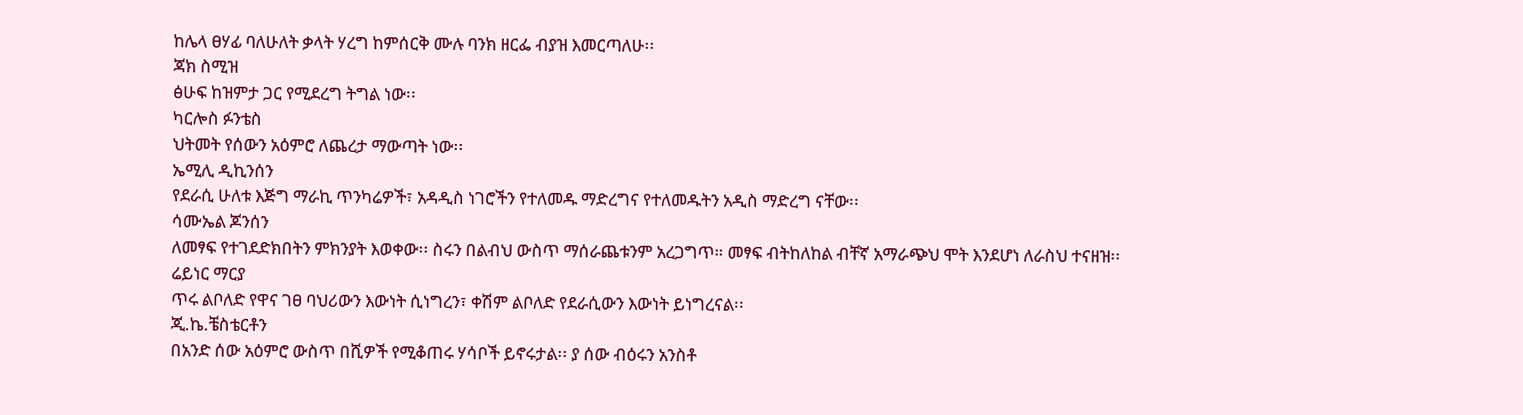ከሌላ ፀሃፊ ባለሁለት ቃላት ሃረግ ከምሰርቅ ሙሉ ባንክ ዘርፌ ብያዝ እመርጣለሁ፡፡
ጃክ ስሚዝ
ፅሁፍ ከዝምታ ጋር የሚደረግ ትግል ነው፡፡
ካርሎስ ፉንቴስ
ህትመት የሰውን አዕምሮ ለጨረታ ማውጣት ነው፡፡
ኤሚሊ ዲኪንሰን
የደራሲ ሁለቱ እጅግ ማራኪ ጥንካሬዎች፣ አዳዲስ ነገሮችን የተለመዱ ማድረግና የተለመዱትን አዲስ ማድረግ ናቸው፡፡
ሳሙኤል ጆንሰን
ለመፃፍ የተገደድክበትን ምክንያት እወቀው፡፡ ስሩን በልብህ ውስጥ ማሰራጨቱንም አረጋግጥ። መፃፍ ብትከለከል ብቸኛ አማራጭህ ሞት እንደሆነ ለራስህ ተናዘዝ፡፡
ሬይነር ማርያ
ጥሩ ልቦለድ የዋና ገፀ ባህሪውን እውነት ሲነግረን፣ ቀሽም ልቦለድ የደራሲውን እውነት ይነግረናል፡፡
ጂ.ኬ.ቼስቴርቶን
በአንድ ሰው አዕምሮ ውስጥ በሺዎች የሚቆጠሩ ሃሳቦች ይኖሩታል፡፡ ያ ሰው ብዕሩን አንስቶ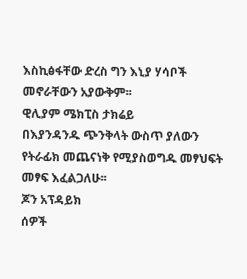እስኪፅፋቸው ድረስ ግን እኒያ ሃሳቦች መኖራቸውን አያውቅም፡፡
ዊሊያም ሜክፒስ ታክሬይ
በእያንዳንዱ ጭንቅላት ውስጥ ያለውን የትራፊክ መጨናነቅ የሚያስወግዱ መፃህፍት መፃፍ እፈልጋለሁ፡፡
ጆን አፕዳይክ
ሰዎች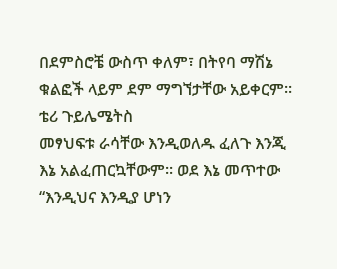በደምስሮቼ ውስጥ ቀለም፣ በትየባ ማሽኔ ቁልፎች ላይም ደም ማግኘታቸው አይቀርም፡፡
ቴሪ ጉይሌሜትስ
መፃህፍቱ ራሳቸው እንዲወለዱ ፈለጉ እንጂ እኔ አልፈጠርኳቸውም፡፡ ወደ እኔ መጥተው “እንዲህና እንዲያ ሆነን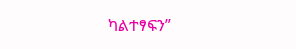ካልተፃፍን”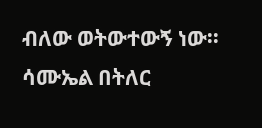ብለው ወትውተውኝ ነው፡፡
ሳሙኤል በትለር